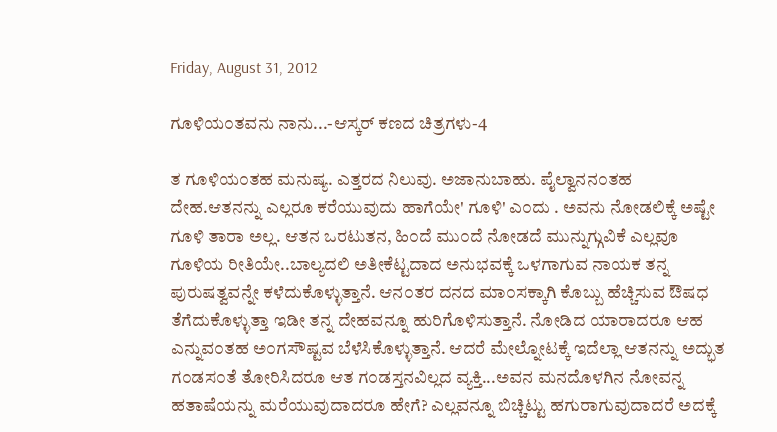Friday, August 31, 2012

ಗೂಳಿಯ೦ತವನು ನಾನು...-ಆಸ್ಕರ್ ಕಣದ ಚಿತ್ರಗಳು-4

ತ ಗೂಳಿಯ೦ತಹ ಮನುಷ್ಯ. ಎತ್ತರದ ನಿಲುವು. ಅಜಾನುಬಾಹು. ಪೈಲ್ವಾನನ೦ತಹ ದೇಹ.ಆತನನ್ನು ಎಲ್ಲರೂ ಕರೆಯುವುದು ಹಾಗೆಯೇ' ಗೂಳಿ' ಎ೦ದು . ಅವನು ನೋಡಲಿಕ್ಕೆ ಅಷ್ಟೇ ಗೂಳಿ ತಾರಾ ಅಲ್ಲ. ಆತನ ಒರಟುತನ, ಹಿ೦ದೆ ಮು೦ದೆ ನೋಡದೆ ಮುನ್ನುಗ್ಗುವಿಕೆ ಎಲ್ಲವೂ ಗೂಳಿಯ ರೀತಿಯೇ..ಬಾಲ್ಯದಲಿ ಅತೀಕೆಟ್ಟದಾದ ಅನುಭವಕ್ಕೆ ಒಳಗಾಗುವ ನಾಯಕ ತನ್ನ ಪುರುಷತ್ವವನ್ನೇ ಕಳೆದುಕೊಳ್ಳುತ್ತಾನೆ. ಆನ೦ತರ ದನದ ಮಾ೦ಸಕ್ಕಾಗಿ ಕೊಬ್ಬು ಹೆಚ್ಚಿಸುವ ಔಷಧ ತೆಗೆದುಕೊಳ್ಳುತ್ತಾ ಇಡೀ ತನ್ನ ದೇಹವನ್ನೂ ಹುರಿಗೊಳಿಸುತ್ತಾನೆ. ನೋಡಿದ ಯಾರಾದರೂ ಆಹ ಎನ್ನುವ೦ತಹ ಅ೦ಗಸೌಷ್ಟವ ಬೆಳೆಸಿಕೊಳ್ಳುತ್ತಾನೆ. ಆದರೆ ಮೇಲ್ನೋಟಕ್ಕೆ ಇದೆಲ್ಲಾ ಆತನನ್ನು ಅದ್ಭುತ ಗ೦ಡಸ೦ತೆ ತೋರಿಸಿದರೂ ಆತ ಗ೦ಡಸ್ತನವಿಲ್ಲದ ವ್ಯಕ್ತಿ...ಅವನ ಮನದೊಳಗಿನ ನೋವನ್ನ ಹತಾಷೆಯನ್ನು ಮರೆಯುವುದಾದರೂ ಹೇಗೆ? ಎಲ್ಲವನ್ನೂ ಬಿಚ್ಚಿಟ್ಟು ಹಗುರಾಗುವುದಾದರೆ ಅದಕ್ಕೆ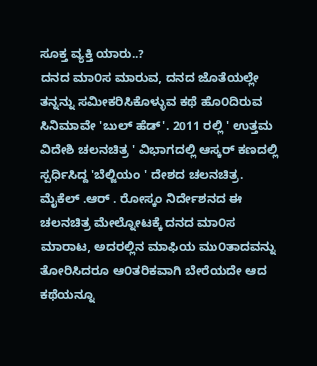ಸೂಕ್ತ ವ್ಯಕ್ತಿ ಯಾರು..?
ದನದ ಮಾ೦ಸ ಮಾರುವ, ದನದ ಜೊತೆಯಲ್ಲೇ ತನ್ನನ್ನು ಸಮೀಕರಿಸಿಕೊಳ್ಳುವ ಕಥೆ ಹೊ೦ದಿರುವ ಸಿನಿಮಾವೇ 'ಬುಲ್ ಹೆಡ್'. 2011 ರಲ್ಲಿ ' ಉತ್ತಮ ವಿದೇಶಿ ಚಲನಚಿತ್ರ ' ವಿಭಾಗದಲ್ಲಿ ಆಸ್ಕರ್ ಕಣದಲ್ಲಿ ಸ್ಪರ್ಧಿಸಿದ್ದ 'ಬೆಲ್ಜಿಯಂ ' ದೇಶದ ಚಲನಚಿತ್ರ. ಮೈಕೆಲ್ .ಆರ್ . ರೋಸ್ಕಂ ನಿರ್ದೇಶನದ ಈ ಚಲನಚಿತ್ರ ಮೇಲ್ನೋಟಕ್ಕೆ ದನದ ಮಾ೦ಸ ಮಾರಾಟ, ಅದರಲ್ಲಿನ ಮಾಫಿಯ ಮು೦ತಾದವನ್ನು ತೋರಿಸಿದರೂ ಆ೦ತರಿಕವಾಗಿ ಬೇರೆಯದೇ ಆದ ಕಥೆಯನ್ನೂ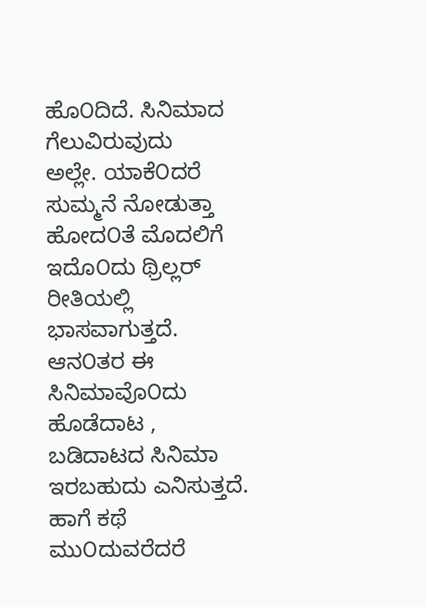ಹೊ೦ದಿದೆ. ಸಿನಿಮಾದ ಗೆಲುವಿರುವುದು        ಅಲ್ಲೇ. ಯಾಕೆ೦ದರೆ ಸುಮ್ಮನೆ ನೋಡುತ್ತಾ ಹೋದ೦ತೆ ಮೊದಲಿಗೆ ಇದೊ೦ದು ಥ್ರಿಲ್ಲರ್ ರೀತಿಯಲ್ಲಿ ಭಾಸವಾಗುತ್ತದೆ. ಆನ೦ತರ ಈ ಸಿನಿಮಾವೊ೦ದು ಹೊಡೆದಾಟ , ಬಡಿದಾಟದ ಸಿನಿಮಾ ಇರಬಹುದು ಎನಿಸುತ್ತದೆ. ಹಾಗೆ ಕಥೆ ಮು೦ದುವರೆದರೆ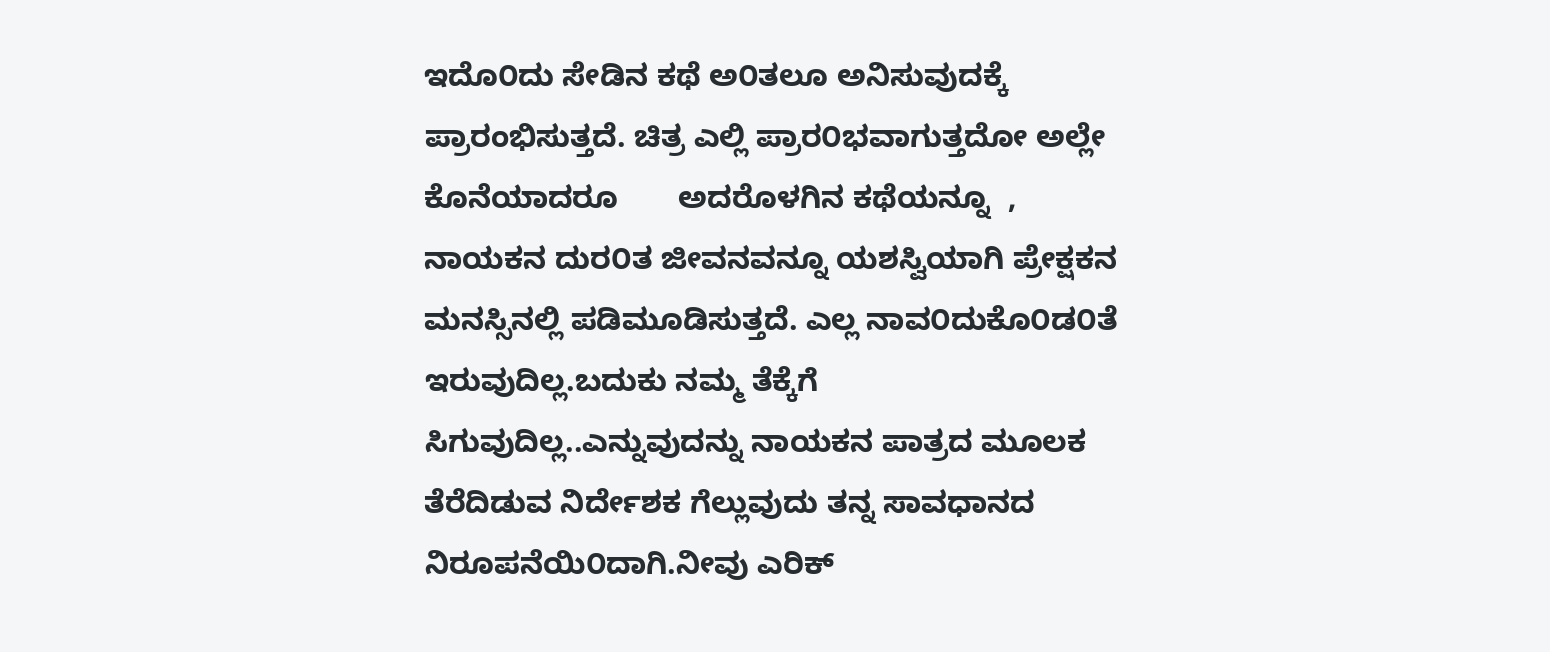ಇದೊ೦ದು ಸೇಡಿನ ಕಥೆ ಅ೦ತಲೂ ಅನಿಸುವುದಕ್ಕೆ ಪ್ರಾರಂಭಿಸುತ್ತದೆ. ಚಿತ್ರ ಎಲ್ಲಿ ಪ್ರಾರ೦ಭವಾಗುತ್ತದೋ ಅಲ್ಲೇ ಕೊನೆಯಾದರೂ       ಅದರೊಳಗಿನ ಕಥೆಯನ್ನೂ  , ನಾಯಕನ ದುರ೦ತ ಜೀವನವನ್ನೂ ಯಶಸ್ವಿಯಾಗಿ ಪ್ರೇಕ್ಷಕನ ಮನಸ್ಸಿನಲ್ಲಿ ಪಡಿಮೂಡಿಸುತ್ತದೆ. ಎಲ್ಲ ನಾವ೦ದುಕೊ೦ಡ೦ತೆ ಇರುವುದಿಲ್ಲ.ಬದುಕು ನಮ್ಮ ತೆಕ್ಕೆಗೆ ಸಿಗುವುದಿಲ್ಲ..ಎನ್ನುವುದನ್ನು ನಾಯಕನ ಪಾತ್ರದ ಮೂಲಕ ತೆರೆದಿಡುವ ನಿರ್ದೇಶಕ ಗೆಲ್ಲುವುದು ತನ್ನ ಸಾವಧಾನದ ನಿರೂಪನೆಯಿ೦ದಾಗಿ.ನೀವು ಎರಿಕ್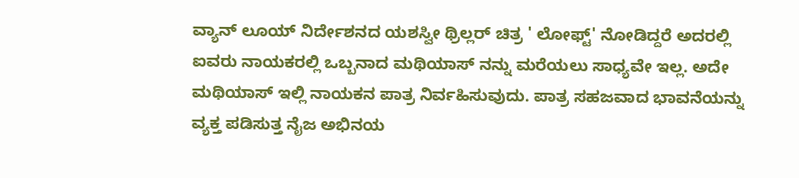ವ್ಯಾನ್ ಲೂಯ್ ನಿರ್ದೇಶನದ ಯಶಸ್ವೀ ಥ್ರಿಲ್ಲರ್ ಚಿತ್ರ ' ಲೋಫ್ಟ್' ನೋಡಿದ್ದರೆ ಅದರಲ್ಲಿ ಐವರು ನಾಯಕರಲ್ಲಿ ಒಬ್ಬನಾದ ಮಥಿಯಾಸ್ ನನ್ನು ಮರೆಯಲು ಸಾಧ್ಯವೇ ಇಲ್ಲ. ಅದೇ ಮಥಿಯಾಸ್ ಇಲ್ಲಿ ನಾಯಕನ ಪಾತ್ರ ನಿರ್ವಹಿಸುವುದು. ಪಾತ್ರ ಸಹಜವಾದ ಭಾವನೆಯನ್ನು ವ್ಯಕ್ತ ಪಡಿಸುತ್ತ ನೈಜ ಅಭಿನಯ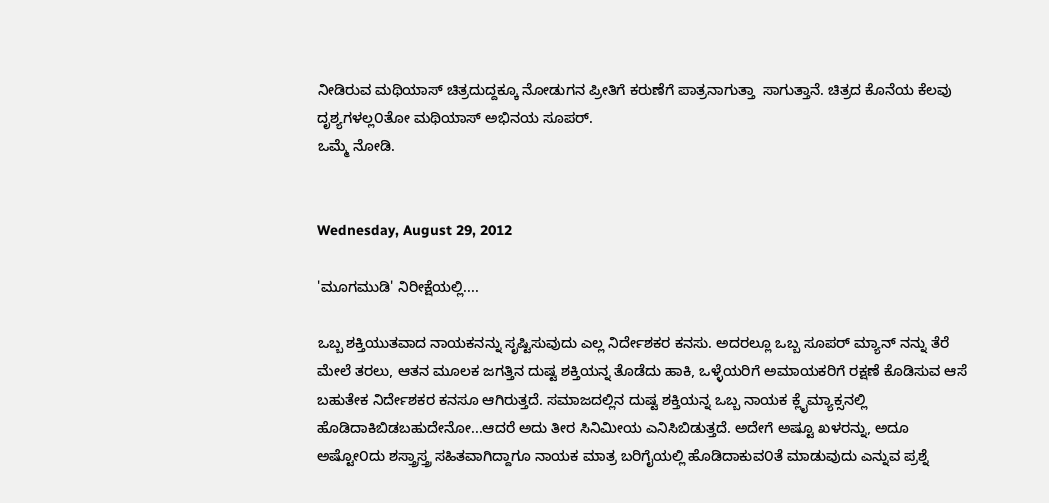ನೀಡಿರುವ ಮಥಿಯಾಸ್ ಚಿತ್ರದುದ್ದಕ್ಕೂ ನೋಡುಗನ ಪ್ರೀತಿಗೆ ಕರುಣೆಗೆ ಪಾತ್ರನಾಗುತ್ತಾ  ಸಾಗುತ್ತಾನೆ. ಚಿತ್ರದ ಕೊನೆಯ ಕೆಲವು ದೃಶ್ಯಗಳಲ್ಲ೦ತೋ ಮಥಿಯಾಸ್ ಅಭಿನಯ ಸೂಪರ್.
ಒಮ್ಮೆ ನೋಡಿ.


Wednesday, August 29, 2012

'ಮೂಗಮುಡಿ' ನಿರೀಕ್ಷೆಯಲ್ಲಿ....

ಒಬ್ಬ ಶಕ್ತಿಯುತವಾದ ನಾಯಕನನ್ನು ಸೃಷ್ಟಿಸುವುದು ಎಲ್ಲ ನಿರ್ದೇಶಕರ ಕನಸು. ಅದರಲ್ಲೂ ಒಬ್ಬ ಸೂಪರ್ ಮ್ಯಾನ್ ನನ್ನು ತೆರೆ ಮೇಲೆ ತರಲು, ಆತನ ಮೂಲಕ ಜಗತ್ತಿನ ದುಷ್ಟ ಶಕ್ತಿಯನ್ನ ತೊಡೆದು ಹಾಕಿ, ಒಳ್ಳೆಯರಿಗೆ ಅಮಾಯಕರಿಗೆ ರಕ್ಷಣೆ ಕೊಡಿಸುವ ಆಸೆ ಬಹುತೇಕ ನಿರ್ದೇಶಕರ ಕನಸೂ ಆಗಿರುತ್ತದೆ. ಸಮಾಜದಲ್ಲಿನ ದುಷ್ಟ ಶಕ್ತಿಯನ್ನ ಒಬ್ಬ ನಾಯಕ ಕ್ಲೈಮ್ಯಾಕ್ಸನಲ್ಲಿ ಹೊಡಿದಾಕಿಬಿಡಬಹುದೇನೋ...ಆದರೆ ಅದು ತೀರ ಸಿನಿಮೀಯ ಎನಿಸಿಬಿಡುತ್ತದೆ. ಅದೇಗೆ ಅಷ್ಟೂ ಖಳರನ್ನು, ಅದೂ ಅಷ್ಟೋ೦ದು ಶಸ್ತ್ರಾಸ್ತ್ರ ಸಹಿತವಾಗಿದ್ದಾಗೂ ನಾಯಕ ಮಾತ್ರ ಬರಿಗೈಯಲ್ಲಿ ಹೊಡಿದಾಕುವ೦ತೆ ಮಾಡುವುದು ಎನ್ನುವ ಪ್ರಶ್ನೆ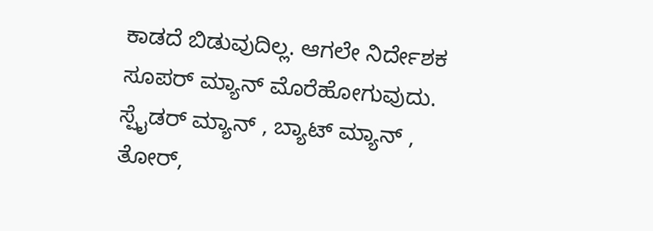ಕಾಡದೆ ಬಿಡುವುದಿಲ್ಲ. ಆಗಲೇ ನಿರ್ದೇಶಕ ಸೂಪರ್ ಮ್ಯಾನ್ ಮೊರೆಹೋಗುವುದು. ಸ್ಪೈಡರ್ ಮ್ಯಾನ್ , ಬ್ಯಾಟ್ ಮ್ಯಾನ್ , ತೋರ್,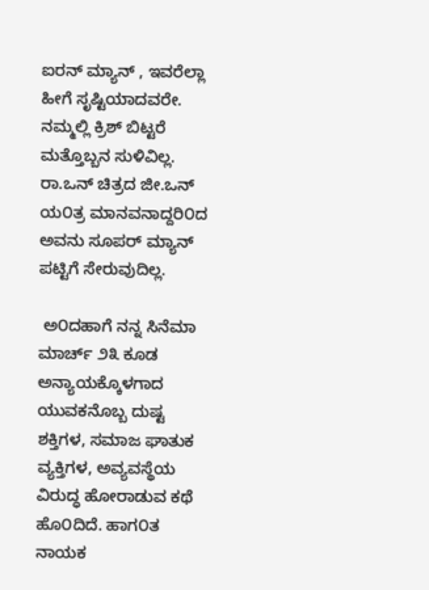ಐರನ್ ಮ್ಯಾನ್ , ಇವರೆಲ್ಲಾ ಹೀಗೆ ಸೃಷ್ಟಿಯಾದವರೇ. ನಮ್ಮಲ್ಲಿ ಕ್ರಿಶ್ ಬಿಟ್ಟರೆ ಮತ್ತೊಬ್ಬನ ಸುಳಿವಿಲ್ಲ. ರಾ.ಒನ್ ಚಿತ್ರದ ಜೀ.ಒನ್ ಯ೦ತ್ರ ಮಾನವನಾದ್ದರಿ೦ದ ಅವನು ಸೂಪರ್ ಮ್ಯಾನ್ ಪಟ್ಟಿಗೆ ಸೇರುವುದಿಲ್ಲ.

 ಅ೦ದಹಾಗೆ ನನ್ನ ಸಿನೆಮಾ ಮಾರ್ಚ್ ೨೩ ಕೂಡ ಅನ್ಯಾಯಕ್ಕೊಳಗಾದ ಯುವಕನೊಬ್ಬ ದುಷ್ಟ ಶಕ್ತಿಗಳ, ಸಮಾಜ ಘಾತುಕ ವ್ಯಕ್ತಿಗಳ, ಅವ್ಯವಸ್ಥೆಯ ವಿರುದ್ಧ ಹೋರಾಡುವ ಕಥೆ ಹೊ೦ದಿದೆ. ಹಾಗ೦ತ ನಾಯಕ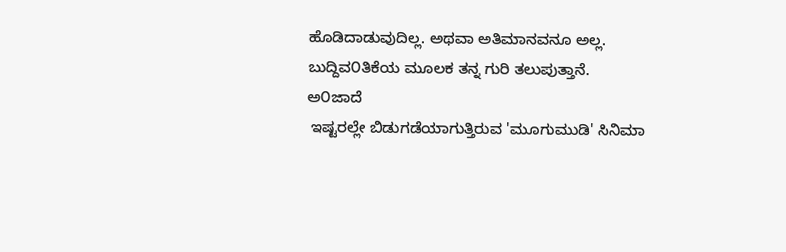ಹೊಡಿದಾಡುವುದಿಲ್ಲ. ಅಥವಾ ಅತಿಮಾನವನೂ ಅಲ್ಲ. ಬುದ್ದಿವ೦ತಿಕೆಯ ಮೂಲಕ ತನ್ನ ಗುರಿ ತಲುಪುತ್ತಾನೆ.
ಅ೦ಜಾದೆ
 ಇಷ್ಟರಲ್ಲೇ ಬಿಡುಗಡೆಯಾಗುತ್ತಿರುವ 'ಮೂಗುಮುಡಿ' ಸಿನಿಮಾ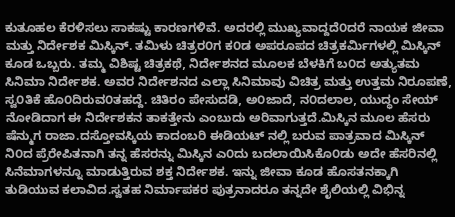ಕುತೂಹಲ ಕೆರಳಿಸಲು ಸಾಕಷ್ಟು ಕಾರಣಗಳಿವೆ. ಅದರಲ್ಲಿ ಮುಖ್ಯವಾದ್ದದೆ೦ದರೆ ನಾಯಕ ಜೀವಾ ಮತ್ತು ನಿರ್ದೇಶಕ ಮಿಸ್ಕಿನ್. ತಮಿಳು ಚಿತ್ರರ೦ಗ ಕ೦ಡ ಅಪರೂಪದ ಚಿತ್ರಕರ್ಮಿಗಳಲ್ಲಿ ಮಿಸ್ಕಿನ್ ಕೂಡ ಒಬ್ಬರು. ತಮ್ಮ ವಿಶಿಷ್ಟ ಚಿತ್ರಕಥೆ, ನಿರ್ದೇಶನದ ಮೂಲಕ ಬೆಳಕಿಗೆ ಬ೦ದ ಅತ್ಯುತಮ ಸಿನಿಮಾ ನಿರ್ದೇಶಕ. ಅವರ ನಿರ್ದೇಶನದ ಎಲ್ಲಾ ಸಿನಿಮಾವು ವಿಚಿತ್ರ ಮತ್ತು ಉತ್ತಮ ನಿರೂಪಣೆ, ಸ್ವ೦ತಿಕೆ ಹೊ೦ದಿರುವ೦ತಹದ್ದೆ. ಚಿತಿರಂ ಪೇಸುದಡಿ, ಅ೦ಜಾದೆ, ನ೦ದಲಾಲ, ಯುದ್ಧಂ ಸೇಯ್ ನೋಡಿದಾಗ ಈ ನಿರ್ದೇಶಕನ ತಾಕತ್ತೇನು ಎಂಬುದು ಅರಿವಾಗುತ್ತದೆ.ಮಿಸ್ಕಿನ ಮೂಲ ಹೆಸರು ಷೆನ್ಮುಗ ರಾಜಾ.ದಸ್ತೋವಸ್ಕಿಯ ಕಾದಂಬರಿ ಈಡಿಯಟ್ ನಲ್ಲಿ ಬರುವ ಪಾತ್ರವಾದ ಮಿಸ್ಕಿನ್ ನಿ೦ದ ಪ್ರೆರೇಪಿತನಾಗಿ ತನ್ನ ಹೆಸರನ್ನು ಮಿಸ್ಕಿನ ಎ೦ದು ಬದಲಾಯಿಸಿಕೊ೦ಡು ಅದೇ ಹೆಸರಿನಲ್ಲಿ ಸಿನೆಮಾಗಳನ್ನೂ ಮಾಡುತ್ತಿರುವ ಶಕ್ತ ನಿರ್ದೇಶಕ. ಇನ್ನು ಜೀವಾ ಕೂಡ ಹೊಸತನಕ್ಕಾಗಿ ತುಡಿಯುವ ಕಲಾವಿದ.ಸ್ವತಹ ನಿರ್ಮಾಪಕರ ಪುತ್ರನಾದರೂ ತನ್ನದೇ ಶೈಲಿಯಲ್ಲಿ ವಿಭಿನ್ನ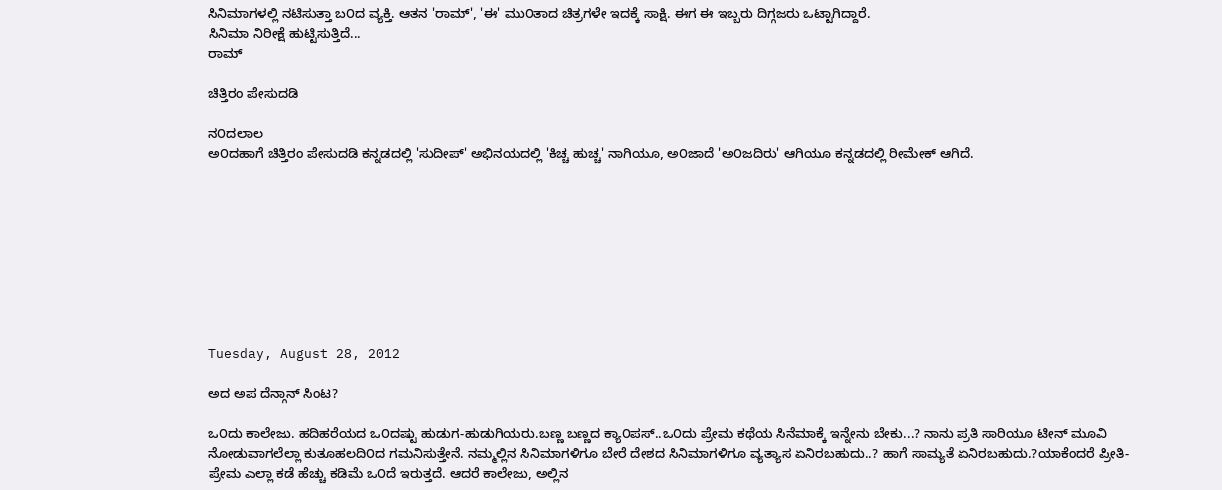ಸಿನಿಮಾಗಳಲ್ಲಿ ನಟಿಸುತ್ತಾ ಬ೦ದ ವ್ಯಕ್ತಿ. ಆತನ 'ರಾಮ್', 'ಈ' ಮು೦ತಾದ ಚಿತ್ರಗಳೇ ಇದಕ್ಕೆ ಸಾಕ್ಷಿ. ಈಗ ಈ ಇಬ್ಬರು ದಿಗ್ಗಜರು ಒಟ್ಟಾಗಿದ್ದಾರೆ.
ಸಿನಿಮಾ ನಿರೀಕ್ಷೆ ಹುಟ್ಟಿಸುತ್ತಿದೆ...
ರಾಮ್

ಚಿತ್ತಿರಂ ಪೇಸುದಡಿ

ನ೦ದಲಾಲ
ಅ೦ದಹಾಗೆ ಚಿತ್ತಿರಂ ಪೇಸುದಡಿ ಕನ್ನಡದಲ್ಲಿ 'ಸುದೀಪ್' ಅಭಿನಯದಲ್ಲಿ 'ಕಿಚ್ಚ ಹುಚ್ಚ' ನಾಗಿಯೂ, ಅ೦ಜಾದೆ 'ಅ೦ಜದಿರು' ಆಗಿಯೂ ಕನ್ನಡದಲ್ಲಿ ರೀಮೇಕ್ ಆಗಿದೆ.









Tuesday, August 28, 2012

ಅದ ಅಪ ದೆನ್ಗಾನ್ ಸಿಂಟ?

ಒ೦ದು ಕಾಲೇಜು. ಹದಿಹರೆಯದ ಒ೦ದಷ್ಟು ಹುಡುಗ-ಹುಡುಗಿಯರು.ಬಣ್ಣ ಬಣ್ಣದ ಕ್ಯಾ೦ಪಸ್..ಒ೦ದು ಪ್ರೇಮ ಕಥೆಯ ಸಿನೆಮಾಕ್ಕೆ ಇನ್ನೇನು ಬೇಕು...? ನಾನು ಪ್ರತಿ ಸಾರಿಯೂ ಟೀನ್ ಮೂವಿ ನೋಡುವಾಗಲೆಲ್ಲಾ ಕುತೂಹಲದಿ೦ದ ಗಮನಿಸುತ್ತೇನೆ. ನಮ್ಮಲ್ಲಿನ ಸಿನಿಮಾಗಳಿಗೂ ಬೇರೆ ದೇಶದ ಸಿನಿಮಾಗಳಿಗೂ ವ್ಯತ್ಯಾಸ ಏನಿರಬಹುದು..? ಹಾಗೆ ಸಾಮ್ಯತೆ ಏನಿರಬಹುದು.?ಯಾಕೆಂದರೆ ಪ್ರೀತಿ- ಪ್ರೇಮ ಎಲ್ಲಾ ಕಡೆ ಹೆಚ್ಚು ಕಡಿಮೆ ಒ೦ದೆ ಇರುತ್ತದೆ. ಆದರೆ ಕಾಲೇಜು, ಅಲ್ಲಿನ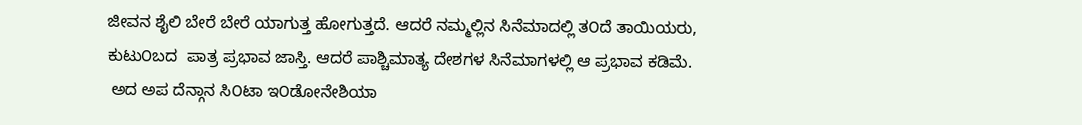ಜೀವನ ಶೈಲಿ ಬೇರೆ ಬೇರೆ ಯಾಗುತ್ತ ಹೋಗುತ್ತದೆ. ಆದರೆ ನಮ್ಮಲ್ಲಿನ ಸಿನೆಮಾದಲ್ಲಿ ತ೦ದೆ ತಾಯಿಯರು, ಕುಟು೦ಬದ  ಪಾತ್ರ ಪ್ರಭಾವ ಜಾಸ್ತಿ. ಆದರೆ ಪಾಶ್ಚಿಮಾತ್ಯ ದೇಶಗಳ ಸಿನೆಮಾಗಳಲ್ಲಿ ಆ ಪ್ರಭಾವ ಕಡಿಮೆ.
 ಅದ ಅಪ ದೆನ್ಗಾನ ಸಿ೦ಟಾ ಇ೦ಡೋನೇಶಿಯಾ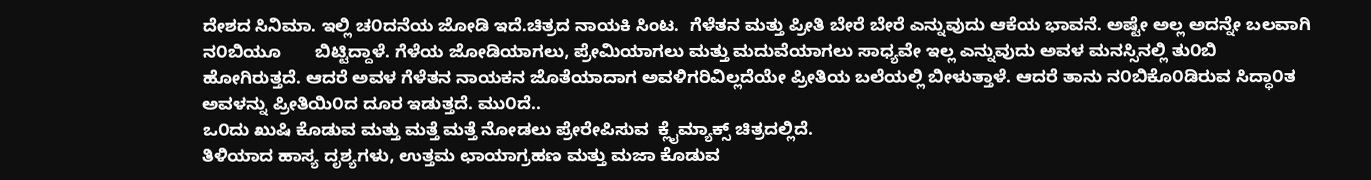ದೇಶದ ಸಿನಿಮಾ. ಇಲ್ಲಿ ಚ೦ದನೆಯ ಜೋಡಿ ಇದೆ.ಚಿತ್ರದ ನಾಯಕಿ ಸಿಂಟ.  ಗೆಳೆತನ ಮತ್ತು ಪ್ರೀತಿ ಬೇರೆ ಬೇರೆ ಎನ್ನುವುದು ಆಕೆಯ ಭಾವನೆ. ಅಷ್ಟೇ ಅಲ್ಲ ಅದನ್ನೇ ಬಲವಾಗಿ ನ೦ಬಿಯೂ       ಬಿಟ್ಟಿದ್ದಾಳೆ. ಗೆಳೆಯ ಜೋಡಿಯಾಗಲು, ಪ್ರೇಮಿಯಾಗಲು ಮತ್ತು ಮದುವೆಯಾಗಲು ಸಾಧ್ಯವೇ ಇಲ್ಲ ಎನ್ನುವುದು ಅವಳ ಮನಸ್ಸಿನಲ್ಲಿ ತು೦ಬಿ ಹೋಗಿರುತ್ತದೆ. ಆದರೆ ಅವಳ ಗೆಳೆತನ ನಾಯಕನ ಜೊತೆಯಾದಾಗ ಅವಳಿಗರಿವಿಲ್ಲದೆಯೇ ಪ್ರೀತಿಯ ಬಲೆಯಲ್ಲಿ ಬೀಳುತ್ತಾಳೆ. ಆದರೆ ತಾನು ನ೦ಬಿಕೊ೦ಡಿರುವ ಸಿದ್ಧಾ೦ತ ಅವಳನ್ನು ಪ್ರೀತಿಯಿ೦ದ ದೂರ ಇಡುತ್ತದೆ. ಮು೦ದೆ..
ಒ೦ದು ಖುಷಿ ಕೊಡುವ ಮತ್ತು ಮತ್ತೆ ಮತ್ತೆ ನೋಡಲು ಪ್ರೇರೇಪಿಸುವ  ಕ್ಲೈಮ್ಯಾಕ್ಸ್ ಚಿತ್ರದಲ್ಲಿದೆ.
ತಿಳಿಯಾದ ಹಾಸ್ಯ ದೃಶ್ಯಗಳು, ಉತ್ತಮ ಛಾಯಾಗ್ರಹಣ ಮತ್ತು ಮಜಾ ಕೊಡುವ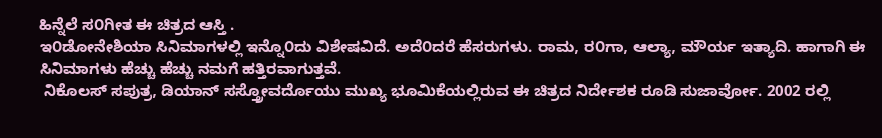ಹಿನ್ನೆಲೆ ಸ೦ಗೀತ ಈ ಚಿತ್ರದ ಆಸ್ತಿ .
ಇ೦ಡೋನೇಶಿಯಾ ಸಿನಿಮಾಗಳಲ್ಲಿ ಇನ್ನೊ೦ದು ವಿಶೇಷವಿದೆ. ಅದೆ೦ದರೆ ಹೆಸರುಗಳು. ರಾಮ, ರ೦ಗಾ, ಆಲ್ಯಾ, ಮೌರ್ಯ ಇತ್ಯಾದಿ. ಹಾಗಾಗಿ ಈ ಸಿನಿಮಾಗಳು ಹೆಚ್ಚು ಹೆಚ್ಚು ನಮಗೆ ಹತ್ತಿರವಾಗುತ್ತವೆ.
 ನಿಕೊಲಸ್ ಸಪುತ್ರ, ಡಿಯಾನ್ ಸಸ್ತ್ರೋವರ್ದೊಯು ಮುಖ್ಯ ಭೂಮಿಕೆಯಲ್ಲಿರುವ ಈ ಚಿತ್ರದ ನಿರ್ದೇಶಕ ರೂಡಿ ಸುಜಾರ್ವೋ. 2002 ರಲ್ಲಿ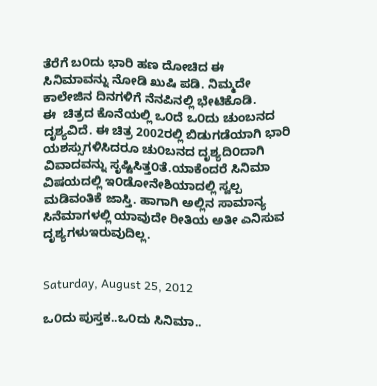ತೆರೆಗೆ ಬ೦ದು ಭಾರಿ ಹಣ ದೋಚಿದ ಈ ಸಿನಿಮಾವನ್ನು ನೋಡಿ ಖುಷಿ ಪಡಿ. ನಿಮ್ಮದೇ ಕಾಲೇಜಿನ ದಿನಗಳಿಗೆ ನೆನಪಿನಲ್ಲಿ ಭೇಟಿಕೊಡಿ.
ಈ  ಚಿತ್ರದ ಕೊನೆಯಲ್ಲಿ ಒ೦ದೆ ಒ೦ದು ಚುಂಬನದ ದೃಶ್ಯವಿದೆ. ಈ ಚಿತ್ರ 2002ರಲ್ಲಿ ಬಿಡುಗಡೆಯಾಗಿ ಭಾರಿ ಯಶಸ್ಸುಗಳಿಸಿದರೂ ಚು೦ಬನದ ದೃಶ್ಯದಿ೦ದಾಗಿ ವಿವಾದವನ್ನು ಸೃಷ್ಟಿಸಿತ್ತ೦ತೆ.ಯಾಕೆಂದರೆ ಸಿನಿಮಾ ವಿಷಯದಲ್ಲಿ ಇ೦ಡೋನೇಶಿಯಾದಲ್ಲಿ ಸ್ವಲ್ಪ ಮಡಿವಂತಿಕೆ ಜಾಸ್ತಿ. ಹಾಗಾಗಿ ಅಲ್ಲಿನ ಸಾಮಾನ್ಯ ಸಿನೆಮಾಗಳಲ್ಲಿ ಯಾವುದೇ ರೀತಿಯ ಅತೀ ಎನಿಸುವ ದೃಶ್ಯಗಳುಇರುವುದಿಲ್ಲ.


Saturday, August 25, 2012

ಒ೦ದು ಪುಸ್ತಕ..ಒ೦ದು ಸಿನಿಮಾ..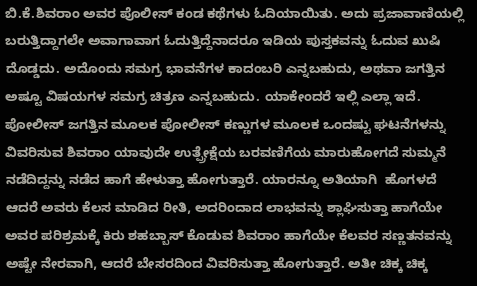ಬಿ.ಕೆ.ಶಿವರಾಂ ಅವರ ಪೊಲೀಸ್ ಕಂಡ ಕಥೆಗಳು ಓದಿಯಾಯಿತು. ಅದು ಪ್ರಜಾವಾಣಿಯಲ್ಲಿ ಬರುತ್ತಿದ್ದಾಗಲೇ ಅವಾಗಾವಾಗ ಓದುತ್ತಿದ್ದೆನಾದರೂ ಇಡಿಯ ಪುಸ್ತಕವನ್ನು ಓದುವ ಖುಷಿ ದೊಡ್ಡದು. ಅದೊಂದು ಸಮಗ್ರ ಭಾವನೆಗಳ ಕಾದಂಬರಿ ಎನ್ನಬಹುದು, ಅಥವಾ ಜಗತ್ತಿನ ಅಷ್ಟೂ ವಿಷಯಗಳ ಸಮಗ್ರ ಚಿತ್ರಣ ಎನ್ನಬಹುದು. ಯಾಕೇಂದರೆ ಇಲ್ಲಿ ಎಲ್ಲಾ ಇದೆ. ಪೋಲೀಸ್ ಜಗತ್ತಿನ ಮೂಲಕ ಪೋಲೀಸ್ ಕಣ್ಣುಗಳ ಮೂಲಕ ಒಂದಷ್ಟು ಘಟನೆಗಳನ್ನು ವಿವರಿಸುವ ಶಿವರಾಂ ಯಾವುದೇ ಉತ್ಪ್ರೇಕ್ಷೆಯ ಬರವಣಿಗೆಯ ಮಾರುಹೋಗದೆ ಸುಮ್ಮನೆ ನಡೆದಿದ್ದನ್ನು ನಡೆದ ಹಾಗೆ ಹೇಳುತ್ತಾ ಹೋಗುತ್ತಾರೆ. ಯಾರನ್ನೂ ಅತಿಯಾಗಿ  ಹೊಗಳದೆ ಆದರೆ ಅವರು ಕೆಲಸ ಮಾಡಿದ ರೀತಿ, ಅದರಿಂದಾದ ಲಾಭವನ್ನು ಶ್ಲಾಘಿಸುತ್ತಾ ಹಾಗೆಯೇ ಅವರ ಪರಿಶ್ರಮಕ್ಕೆ ಕಿರು ಶಹಬ್ಬಾಸ್ ಕೊಡುವ ಶಿವರಾಂ ಹಾಗೆಯೇ ಕೆಲವರ ಸಣ್ಣತನವನ್ನು ಅಷ್ಟೇ ನೇರವಾಗಿ, ಆದರೆ ಬೇಸರದಿಂದ ವಿವರಿಸುತ್ತಾ ಹೋಗುತ್ತಾರೆ. ಅತೀ ಚಿಕ್ಕ ಚಿಕ್ಕ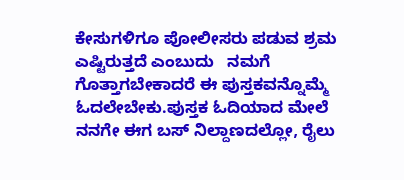ಕೇಸುಗಳಿಗೂ ಪೋಲೀಸರು ಪಡುವ ಶ್ರಮ ಎಷ್ಟಿರುತ್ತದೆ ಎಂಬುದು   ನಮಗೆ ಗೊತ್ತಾಗಬೇಕಾದರೆ ಈ ಪುಸ್ತಕವನ್ನೊಮ್ಮೆ ಓದಲೇಬೇಕು.ಪುಸ್ತಕ ಓದಿಯಾದ ಮೇಲೆ ನನಗೇ ಈಗ ಬಸ್ ನಿಲ್ದಾಣದಲ್ಲೋ, ರೈಲು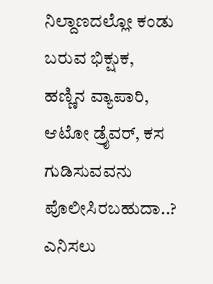ನಿಲ್ದಾಣದಲ್ಲೋ ಕಂಡು ಬರುವ ಭಿಕ್ಷುಕ, ಹಣ್ಣಿನ ವ್ಯಾಪಾರಿ, ಆಟೋ ಡ್ರೈವರ್, ಕಸ ಗುಡಿಸುವವನು ಪೊಲೀಸಿರಬಹುದಾ..? ಎನಿಸಲು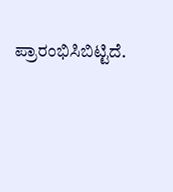ಪ್ರಾರಂಭಿಸಿಬಿಟ್ಟಿದೆ.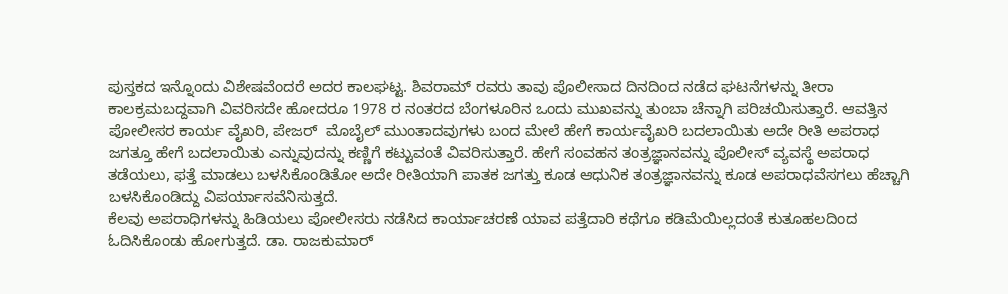ಪುಸ್ತಕದ ಇನ್ನೊಂದು ವಿಶೇಷವೆಂದರೆ ಅದರ ಕಾಲಘಟ್ಟ. ಶಿವರಾಮ್ ರವರು ತಾವು ಪೊಲೀಸಾದ ದಿನದಿಂದ ನಡೆದ ಘಟನೆಗಳನ್ನು ತೀರಾ ಕಾಲಕ್ರಮಬದ್ದವಾಗಿ ವಿವರಿಸದೇ ಹೋದರೂ 1978 ರ ನಂತರದ ಬೆಂಗಳೂರಿನ ಒಂದು ಮುಖವನ್ನು ತುಂಬಾ ಚೆನ್ನಾಗಿ ಪರಿಚಯಿಸುತ್ತಾರೆ. ಆವತ್ತಿನ ಪೋಲೀಸರ ಕಾರ್ಯ ವೈಖರಿ, ಪೇಜರ್  ಮೊಬೈಲ್ ಮುಂತಾದವುಗಳು ಬಂದ ಮೇಲೆ ಹೇಗೆ ಕಾರ್ಯವೈಖರಿ ಬದಲಾಯಿತು ಅದೇ ರೀತಿ ಅಪರಾಧ ಜಗತ್ತೂ ಹೇಗೆ ಬದಲಾಯಿತು ಎನ್ನುವುದನ್ನು ಕಣ್ಣಿಗೆ ಕಟ್ಟುವಂತೆ ವಿವರಿಸುತ್ತಾರೆ. ಹೇಗೆ ಸಂವಹನ ತಂತ್ರಜ್ಞಾನವನ್ನು ಪೊಲೀಸ್ ವ್ಯವಸ್ಥೆ ಅಪರಾಧ ತಡೆಯಲು, ಫತ್ತೆ ಮಾಡಲು ಬಳಸಿಕೊಂಡಿತೋ ಅದೇ ರೀತಿಯಾಗಿ ಪಾತಕ ಜಗತ್ತು ಕೂಡ ಆಧುನಿಕ ತಂತ್ರಜ್ಞಾನವನ್ನು ಕೂಡ ಅಪರಾಧವೆಸಗಲು ಹೆಚ್ಚಾಗಿ ಬಳಸಿಕೊಂಡಿದ್ದು ವಿಪರ್ಯಾಸವೆನಿಸುತ್ತದೆ.
ಕೆಲವು ಅಪರಾಧಿಗಳನ್ನು ಹಿಡಿಯಲು ಪೋಲೀಸರು ನಡೆಸಿದ ಕಾರ್ಯಾಚರಣೆ ಯಾವ ಪತ್ತೆದಾರಿ ಕಥೆಗೂ ಕಡಿಮೆಯಿಲ್ಲದಂತೆ ಕುತೂಹಲದಿಂದ ಓದಿಸಿಕೊಂಡು ಹೋಗುತ್ತದೆ. ಡಾ. ರಾಜಕುಮಾರ್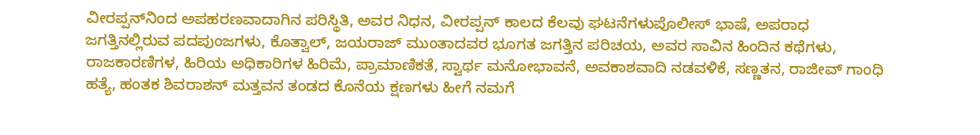ವೀರಪ್ಪನ್‌ನಿಂದ ಅಪಹರಣವಾದಾಗಿನ ಪರಿಸ್ಥಿತಿ, ಅವರ ನಿಧನ, ವೀರಪ್ಪನ್ ಕಾಲದ ಕೆಲವು ಘಟನೆಗಳುಪೊಲೀಸ್ ಭಾಷೆ, ಅಪರಾಧ ಜಗತ್ತಿನಲ್ಲಿರುವ ಪದಪುಂಜಗಳು, ಕೊತ್ವಾಲ್, ಜಯರಾಜ್ ಮುಂತಾದವರ ಭೂಗತ ಜಗತ್ತಿನ ಪರಿಚಯ, ಅವರ ಸಾವಿನ ಹಿಂದಿನ ಕಥೆಗಳು, ರಾಜಕಾರಣಿಗಳ, ಹಿರಿಯ ಅಧಿಕಾರಿಗಳ ಹಿರಿಮೆ, ಪ್ರಾಮಾಣಿಕತೆ, ಸ್ವಾರ್ಥ ಮನೋಭಾವನೆ, ಅವಕಾಶವಾದಿ ನಡವಳಿಕೆ, ಸಣ್ಣತನ, ರಾಜೀವ್ ಗಾಂಧಿ ಹತ್ಯೆ, ಹಂತಕ ಶಿವರಾಶನ್ ಮತ್ತವನ ತಂಡದ ಕೊನೆಯ ಕ್ಷಣಗಳು ಹೀಗೆ ನಮಗೆ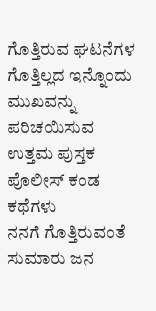ಗೊತ್ತಿರುವ ಘಟನೆಗಳ ಗೊತ್ತಿಲ್ಲದ ಇನ್ನೊಂದು ಮುಖವನ್ನು     ಪರಿಚಯಿಸುವ ಉತ್ತಮ ಪುಸ್ತಕ ಪೊಲೀಸ್ ಕಂಡ ಕಥೆಗಳು
ನನಗೆ ಗೊತ್ತಿರುವಂತೆ ಸುಮಾರು ಜನ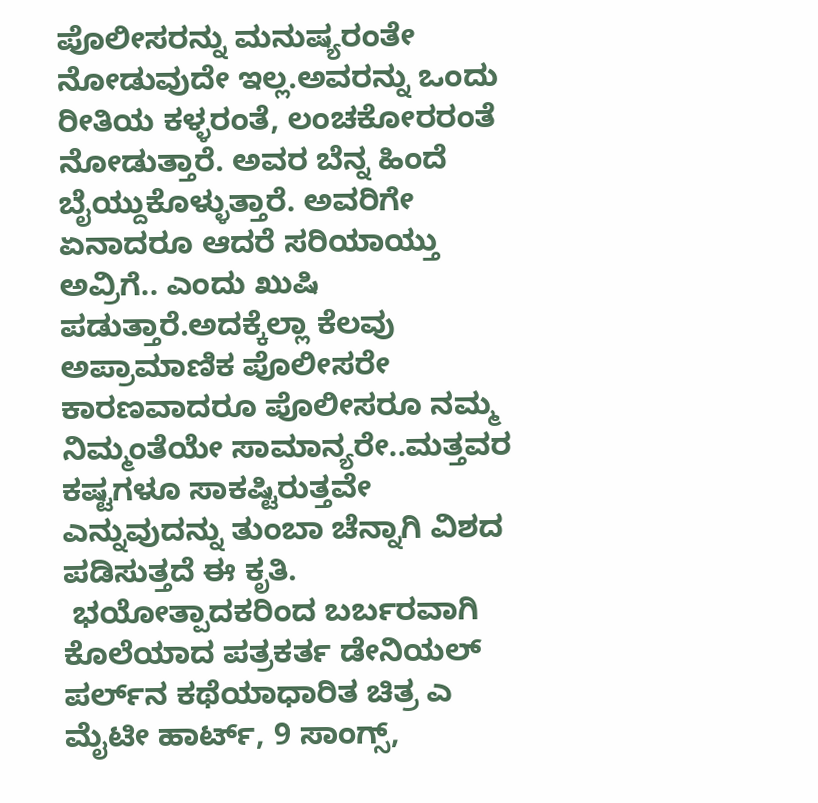ಪೊಲೀಸರನ್ನು ಮನುಷ್ಯರಂತೇ ನೋಡುವುದೇ ಇಲ್ಲ.ಅವರನ್ನು ಒಂದು ರೀತಿಯ ಕಳ್ಳರಂತೆ, ಲಂಚಕೋರರಂತೆ ನೋಡುತ್ತಾರೆ. ಅವರ ಬೆನ್ನ ಹಿಂದೆ ಬೈಯ್ದುಕೊಳ್ಳುತ್ತಾರೆ. ಅವರಿಗೇ ಏನಾದರೂ ಆದರೆ ಸರಿಯಾಯ್ತು ಅವ್ರಿಗೆ.. ಎಂದು ಖುಷಿ ಪಡುತ್ತಾರೆ.ಅದಕ್ಕೆಲ್ಲಾ ಕೆಲವು ಅಪ್ರಾಮಾಣಿಕ ಪೊಲೀಸರೇ ಕಾರಣವಾದರೂ ಪೊಲೀಸರೂ ನಮ್ಮ ನಿಮ್ಮಂತೆಯೇ ಸಾಮಾನ್ಯರೇ..ಮತ್ತವರ ಕಷ್ಟಗಳೂ ಸಾಕಷ್ಟಿರುತ್ತವೇ ಎನ್ನುವುದನ್ನು ತುಂಬಾ ಚೆನ್ನಾಗಿ ವಿಶದ ಪಡಿಸುತ್ತದೆ ಈ ಕೃತಿ.
 ಭಯೋತ್ಪಾದಕರಿಂದ ಬರ್ಬರವಾಗಿ ಕೊಲೆಯಾದ ಪತ್ರಕರ್ತ ಡೇನಿಯಲ್ ಪರ್ಲ್‌ನ ಕಥೆಯಾಧಾರಿತ ಚಿತ್ರ ಎ ಮೈಟೀ ಹಾರ್ಟ್, 9 ಸಾಂಗ್ಸ್,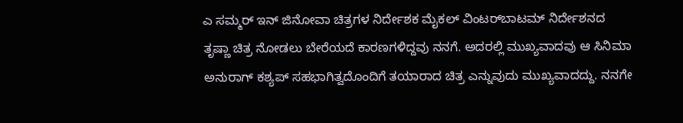ಎ ಸಮ್ಮರ್ ಇನ್ ಜಿನೋವಾ ಚಿತ್ರಗಳ ನಿರ್ದೇಶಕ ಮೈಕಲ್ ವಿಂಟರ್‌ಬಾಟಮ್ ನಿರ್ದೇಶನದ ತೃಷ್ಣಾ ಚಿತ್ರ ನೋಡಲು ಬೇರೆಯದೆ ಕಾರಣಗಳಿದ್ದವು ನನಗೆ. ಅದರಲ್ಲಿ ಮುಖ್ಯವಾದವು ಆ ಸಿನಿಮಾ ಅನುರಾಗ್ ಕಶ್ಯಪ್ ಸಹಭಾಗಿತ್ವದೊಂದಿಗೆ ತಯಾರಾದ ಚಿತ್ರ ಎನ್ನುವುದು ಮುಖ್ಯವಾದದ್ದು. ನನಗೇ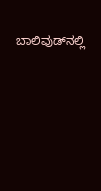ಬಾಲಿವುಡ್‌ನಲ್ಲಿ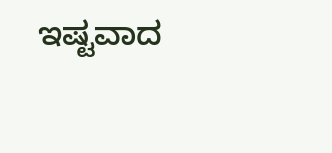ಇಷ್ಟವಾದ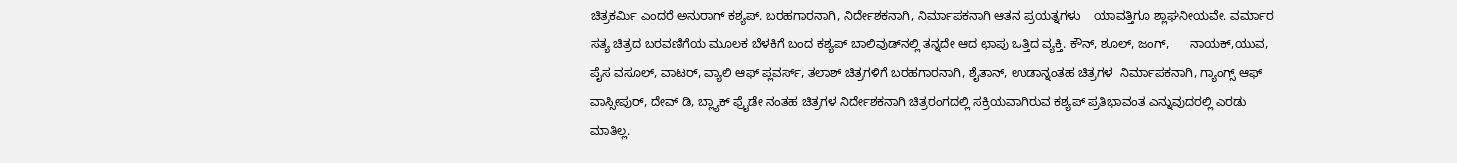ಚಿತ್ರಕರ್ಮಿ ಎಂದರೆ ಅನುರಾಗ್ ಕಶ್ಯಪ್. ಬರಹಗಾರನಾಗಿ, ನಿರ್ದೇಶಕನಾಗಿ, ನಿರ್ಮಾಪಕನಾಗಿ ಆತನ ಪ್ರಯತ್ನಗಳು    ಯಾವತ್ತಿಗೂ ಶ್ಲಾಘನೀಯವೇ. ವರ್ಮಾರ ಸತ್ಯ ಚಿತ್ರದ ಬರವಣಿಗೆಯ ಮೂಲಕ ಬೆಳಕಿಗೆ ಬಂದ ಕಶ್ಯಪ್ ಬಾಲಿವುಡ್‌ನಲ್ಲಿ ತನ್ನದೇ ಆದ ಛಾಪು ಒತ್ತಿದ ವ್ಯಕ್ತಿ. ಕೌನ್, ಶೂಲ್, ಜಂಗ್,      ನಾಯಕ್,ಯುವ, ಪೈಸ ವಸೂಲ್, ವಾಟರ್, ವ್ಯಾಲಿ ಆಫ್ ಪ್ಲವರ್ಸ್, ತಲಾಶ್ ಚಿತ್ರಗಳಿಗೆ ಬರಹಗಾರನಾಗಿ, ಶೈತಾನ್, ಉಡಾನ್ನಂತಹ ಚಿತ್ರಗಳ  ನಿರ್ಮಾಪಕನಾಗಿ, ಗ್ಯಾಂಗ್ಸ್ ಆಫ್ ವಾಸ್ಸೀಪುರ್, ದೇವ್ ಡಿ, ಬ್ಲ್ಯಾಕ್ ಫ್ರೈಡೇ ನಂತಹ ಚಿತ್ರಗಳ ನಿರ್ದೇಶಕನಾಗಿ ಚಿತ್ರರಂಗದಲ್ಲಿ ಸಕ್ರಿಯವಾಗಿರುವ ಕಶ್ಯಪ್ ಪ್ರತಿಭಾವಂತ ಎನ್ನುವುದರಲ್ಲಿ ಎರಡು ಮಾತಿಲ್ಲ.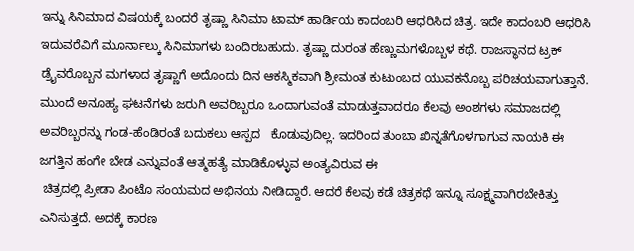ಇನ್ನು ಸಿನಿಮಾದ ವಿಷಯಕ್ಕೆ ಬಂದರೆ ತೃಷ್ಣಾ ಸಿನಿಮಾ ಟಾಮ್ ಹಾರ್ಡಿಯ ಕಾದಂಬರಿ ಆಧರಿಸಿದ ಚಿತ್ರ. ಇದೇ ಕಾದಂಬರಿ ಆಧರಿಸಿ ಇದುವರೆವಿಗೆ ಮೂರ್ನಾಲ್ಕು ಸಿನಿಮಾಗಳು ಬಂದಿರಬಹುದು. ತೃಷ್ಣಾ ದುರಂತ ಹೆಣ್ಣುಮಗಳೊಬ್ಬಳ ಕಥೆ. ರಾಜಸ್ಥಾನದ ಟ್ರಕ್ ಡ್ರೈವರೊಬ್ಬನ ಮಗಳಾದ ತೃಷ್ಣಾಗೆ ಅದೊಂದು ದಿನ ಆಕಸ್ಮಿಕವಾಗಿ ಶ್ರೀಮಂತ ಕುಟುಂಬದ ಯುವಕನೊಬ್ಬ ಪರಿಚಯವಾಗುತ್ತಾನೆ. ಮುಂದೆ ಅನೂಹ್ಯ ಘಟನೆಗಳು ಜರುಗಿ ಅವರಿಬ್ಬರೂ ಒಂದಾಗುವಂತೆ ಮಾಡುತ್ತವಾದರೂ ಕೆಲವು ಅಂಶಗಳು ಸಮಾಜದಲ್ಲಿ ಅವರಿಬ್ಬರನ್ನು ಗಂಡ-ಹೆಂಡಿರಂತೆ ಬದುಕಲು ಆಸ್ಪದ   ಕೊಡುವುದಿಲ್ಲ. ಇದರಿಂದ ತುಂಬಾ ಖಿನ್ನತೆಗೊಳಗಾಗುವ ನಾಯಕಿ ಈ ಜಗತ್ತಿನ ಹಂಗೇ ಬೇಡ ಎನ್ನುವಂತೆ ಆತ್ಮಹತ್ಯೆ ಮಾಡಿಕೊಳ್ಳುವ ಅಂತ್ಯವಿರುವ ಈ
 ಚಿತ್ರದಲ್ಲಿ ಪ್ರೀಡಾ ಪಿಂಟೊ ಸಂಯಮದ ಅಭಿನಯ ನೀಡಿದ್ದಾರೆ. ಆದರೆ ಕೆಲವು ಕಡೆ ಚಿತ್ರಕಥೆ ಇನ್ನೂ ಸೂಕ್ಷ್ಮವಾಗಿರಬೇಕಿತ್ತು ಎನಿಸುತ್ತದೆ. ಅದಕ್ಕೆ ಕಾರಣ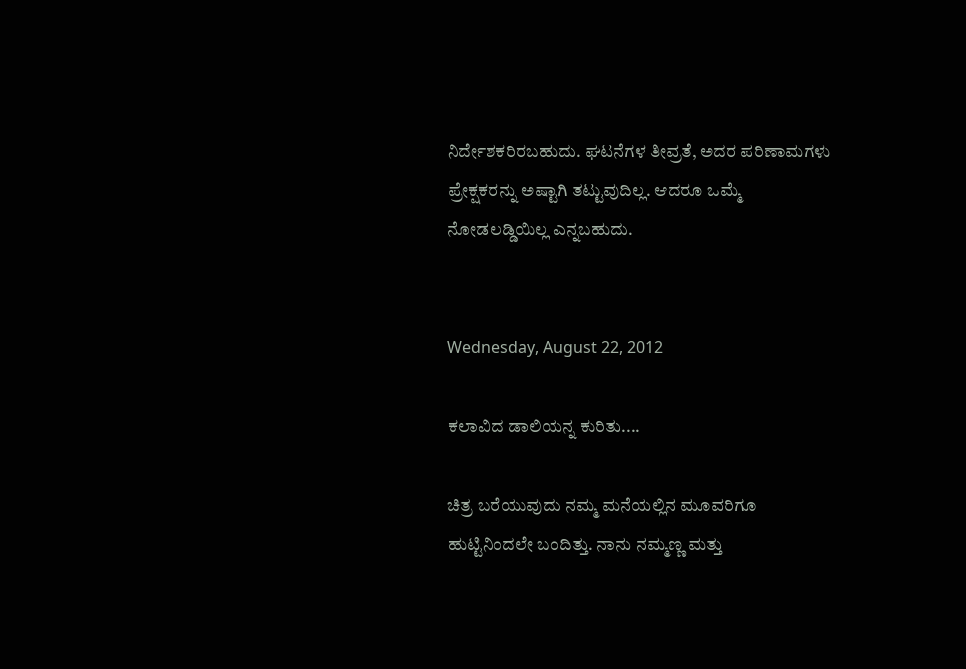ನಿರ್ದೇಶಕರಿರಬಹುದು. ಘಟನೆಗಳ ತೀವ್ರತೆ, ಅದರ ಪರಿಣಾಮಗಳು ಪ್ರೇಕ್ಷಕರನ್ನು ಅಷ್ಟಾಗಿ ತಟ್ಟುವುದಿಲ್ಲ. ಆದರೂ ಒಮ್ಮೆ ನೋಡಲಡ್ಡಿಯಿಲ್ಲ ಎನ್ನಬಹುದು.


Wednesday, August 22, 2012

ಕಲಾವಿದ ಡಾಲಿಯನ್ನ ಕುರಿತು....

ಚಿತ್ರ ಬರೆಯುವುದು ನಮ್ಮ ಮನೆಯಲ್ಲಿನ ಮೂವರಿಗೂ ಹುಟ್ಟಿನಿಂದಲೇ ಬಂದಿತ್ತು. ನಾನು ನಮ್ಮಣ್ಣ ಮತ್ತು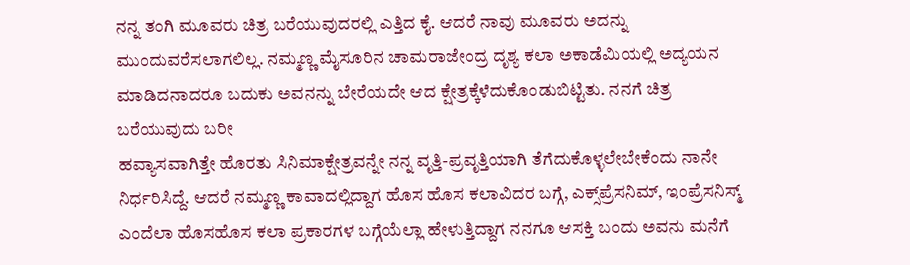ನನ್ನ ತಂಗಿ ಮೂವರು ಚಿತ್ರ ಬರೆಯುವುದರಲ್ಲಿ ಎತ್ತಿದ ಕೈ. ಆದರೆ ನಾವು ಮೂವರು ಅದನ್ನು ಮುಂದುವರೆಸಲಾಗಲಿಲ್ಲ. ನಮ್ಮಣ್ಣ ಮೈಸೂರಿನ ಚಾಮರಾಜೇಂದ್ರ ದೃಶ್ಯ ಕಲಾ ಅಕಾಡೆಮಿಯಲ್ಲಿ ಅದ್ಯಯನ ಮಾಡಿದನಾದರೂ ಬದುಕು ಅವನನ್ನು ಬೇರೆಯದೇ ಆದ ಕ್ಷೇತ್ರಕ್ಕೆಳೆದುಕೊಂಡುಬಿಟ್ಟಿತು. ನನಗೆ ಚಿತ್ರ ಬರೆಯುವುದು ಬರೀ
ಹವ್ಯಾಸವಾಗಿತ್ತೇ ಹೊರತು ಸಿನಿಮಾಕ್ಷೇತ್ರವನ್ನೇ ನನ್ನ ವೃತ್ತಿ-ಪ್ರವೃತ್ತಿಯಾಗಿ ತೆಗೆದುಕೊಳ್ಳಲೇಬೇಕೆಂದು ನಾನೇ ನಿರ್ಧರಿಸಿದ್ದೆ. ಆದರೆ ನಮ್ಮಣ್ಣ ಕಾವಾದಲ್ಲಿದ್ದಾಗ ಹೊಸ ಹೊಸ ಕಲಾವಿದರ ಬಗ್ಗೆ, ಎಕ್ಸ್‌ಪ್ರೆಸನಿಮ್, ಇಂಪ್ರೆಸನಿಸ್ಮ್ ಎಂದೆಲಾ ಹೊಸಹೊಸ ಕಲಾ ಪ್ರಕಾರಗಳ ಬಗ್ಗೆಯೆಲ್ಲಾ ಹೇಳುತ್ತಿದ್ದಾಗ ನನಗೂ ಆಸಕ್ತಿ ಬಂದು ಅವನು ಮನೆಗೆ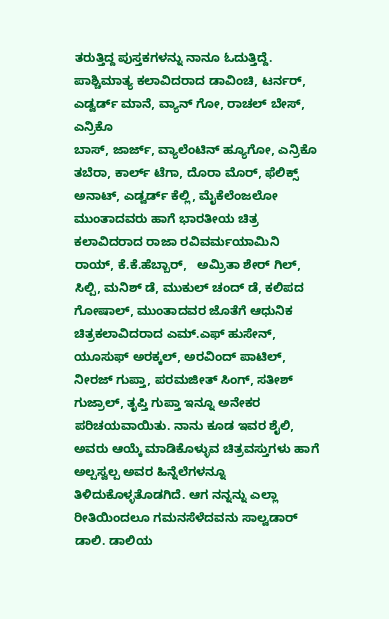ತರುತ್ತಿದ್ದ ಪುಸ್ತಕಗಳನ್ನು ನಾನೂ ಓದುತ್ತಿದ್ದೆ. ಪಾಶ್ಚಿಮಾತ್ಯ ಕಲಾವಿದರಾದ ಡಾವಿಂಚಿ, ಟರ್ನರ್, ಎಡ್ವರ್ಡ್ ಮಾನೆ, ವ್ಯಾನ್ ಗೋ, ರಾಚಲ್ ಬೇಸ್, ಎನ್ರಿಕೊ
ಬಾಸ್, ಜಾರ್ಜ್, ವ್ಯಾಲೆಂಟಿನ್ ಹ್ಯೂಗೋ, ಎನ್ರಿಕೊ ತಬೆರಾ, ಕಾರ್ಲ್ ಟೆಗಾ, ದೊರಾ ಮೊರ್, ಫೆಲಿಕ್ಸ್ ಅನಾಟ್, ಎಡ್ವರ್ಡ್ ಕೆಲ್ಲಿ, ಮೈಕೆಲೆಂಜಲೋ ಮುಂತಾದವರು ಹಾಗೆ ಭಾರತೀಯ ಚಿತ್ರ ಕಲಾವಿದರಾದ ರಾಜಾ ರವಿವರ್ಮಯಾಮಿನಿ ರಾಯ್, ಕೆ.ಕೆ.ಹೆಬ್ಬಾರ್,   ಅಮ್ರಿತಾ ಶೇರ್ ಗಿಲ್, ಸಿಲ್ಪಿ, ಮನಿಶ್ ಡೆ, ಮುಕುಲ್ ಚಂದ್ ಡೆ, ಕಲಿಪದ ಗೋಷಾಲ್, ಮುಂತಾದವರ ಜೊತೆಗೆ ಆಧುನಿಕ ಚಿತ್ರಕಲಾವಿದರಾದ ಎಮ್.ಎಫ್ ಹುಸೇನ್, ಯೂಸುಫ್ ಅರಕ್ಕಲ್, ಅರವಿಂದ್ ಪಾಟಿಲ್, ನೀರಜ್ ಗುಪ್ತಾ, ಪರಮಜೀತ್ ಸಿಂಗ್, ಸತೀಶ್ ಗುಜ್ರಾಲ್, ತೃಪ್ತಿ ಗುಪ್ತಾ ಇನ್ನೂ ಅನೇಕರ ಪರಿಚಯವಾಯಿತು. ನಾನು ಕೂಡ ಇವರ ಶೈಲಿ, ಅವರು ಆಯ್ಕೆ ಮಾಡಿಕೊಳ್ಳುವ ಚಿತ್ರವಸ್ತುಗಳು ಹಾಗೆ ಅಲ್ಪಸ್ವಲ್ಪ ಅವರ ಹಿನ್ನೆಲೆಗಳನ್ನೂ ತಿಳಿದುಕೊಳ್ಳತೊಡಗಿದೆ. ಆಗ ನನ್ನನ್ನು ಎಲ್ಲಾ ರೀತಿಯಿಂದಲೂ ಗಮನಸೆಳೆದವನು ಸಾಲ್ವಡಾರ್ ಡಾಲಿ. ಡಾಲಿಯ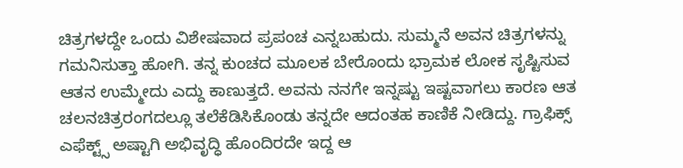ಚಿತ್ರಗಳದ್ದೇ ಒಂದು ವಿಶೇಷವಾದ ಪ್ರಪಂಚ ಎನ್ನಬಹುದು. ಸುಮ್ಮನೆ ಅವನ ಚಿತ್ರಗಳನ್ನು
ಗಮನಿಸುತ್ತಾ ಹೋಗಿ. ತನ್ನ ಕುಂಚದ ಮೂಲಕ ಬೇರೊಂದು ಭ್ರಾಮಕ ಲೋಕ ಸೃಷ್ಟಿಸುವ ಆತನ ಉಮ್ಮೇದು ಎದ್ದು ಕಾಣುತ್ತದೆ. ಅವನು ನನಗೇ ಇನ್ನಷ್ಟು ಇಷ್ಟವಾಗಲು ಕಾರಣ ಆತ ಚಲನಚಿತ್ರರಂಗದಲ್ಲೂ ತಲೆಕೆಡಿಸಿಕೊಂಡು ತನ್ನದೇ ಆದಂತಹ ಕಾಣಿಕೆ ನೀಡಿದ್ದು. ಗ್ರಾಫಿಕ್ಸ್ ಎಫೆಕ್ಟ್ಸ್ ಅಷ್ಟಾಗಿ ಅಭಿವೃದ್ಧಿ ಹೊಂದಿರದೇ ಇದ್ದ ಆ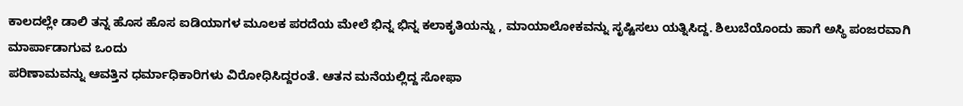ಕಾಲದಲ್ಲೇ ಡಾಲಿ ತನ್ನ ಹೊಸ ಹೊಸ ಐಡಿಯಾಗಳ ಮೂಲಕ ಪರದೆಯ ಮೇಲೆ ಭಿನ್ನ ಭಿನ್ನ ಕಲಾಕೃತಿಯನ್ನು , ಮಾಯಾಲೋಕವನ್ನು ಸೃಷ್ಟಿಸಲು ಯತ್ನಿಸಿದ್ದ. ಶಿಲುಬೆಯೊಂದು ಹಾಗೆ ಅಸ್ಥಿ ಪಂಜರವಾಗಿ ಮಾರ್ಪಾಡಾಗುವ ಒಂದು
ಪರಿಣಾಮವನ್ನು ಆವತ್ತಿನ ಧರ್ಮಾಧಿಕಾರಿಗಳು ವಿರೋಧಿಸಿದ್ದರಂತೆ. ಆತನ ಮನೆಯಲ್ಲಿದ್ದ ಸೋಫಾ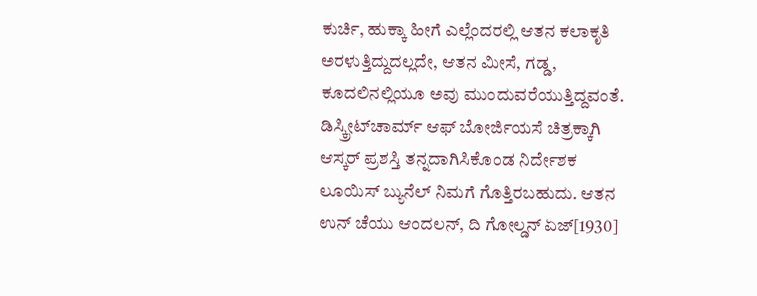ಕುರ್ಚಿ, ಹುಕ್ಕಾ ಹೀಗೆ ಎಲ್ಲೆಂದರಲ್ಲಿ ಆತನ ಕಲಾಕೃತಿ ಅರಳುತ್ತಿದ್ದುದಲ್ಲದೇ, ಆತನ ಮೀಸೆ, ಗಡ್ಡ, ಕೂದಲಿನಲ್ಲಿಯೂ ಅವು ಮುಂದುವರೆಯುತ್ತಿದ್ದವಂತೆ. ಡಿಸ್ಕ್ರೀಟ್‌ಚಾರ್ಮ್ ಆಫ್ ಬೋರ್ಜಿಯಸೆ ಚಿತ್ರಕ್ಕಾಗಿ ಆಸ್ಕರ್ ಪ್ರಶಸ್ತಿ ತನ್ನದಾಗಿಸಿಕೊಂಡ ನಿರ್ದೇಶಕ ಲೂಯಿಸ್ ಬ್ಯುನೆಲ್ ನಿಮಗೆ ಗೊತ್ತಿರಬಹುದು. ಆತನ ಉನ್ ಚೆಯು ಆಂದಲನ್, ದಿ ಗೋಲ್ಡನ್ ಏಜ್[1930]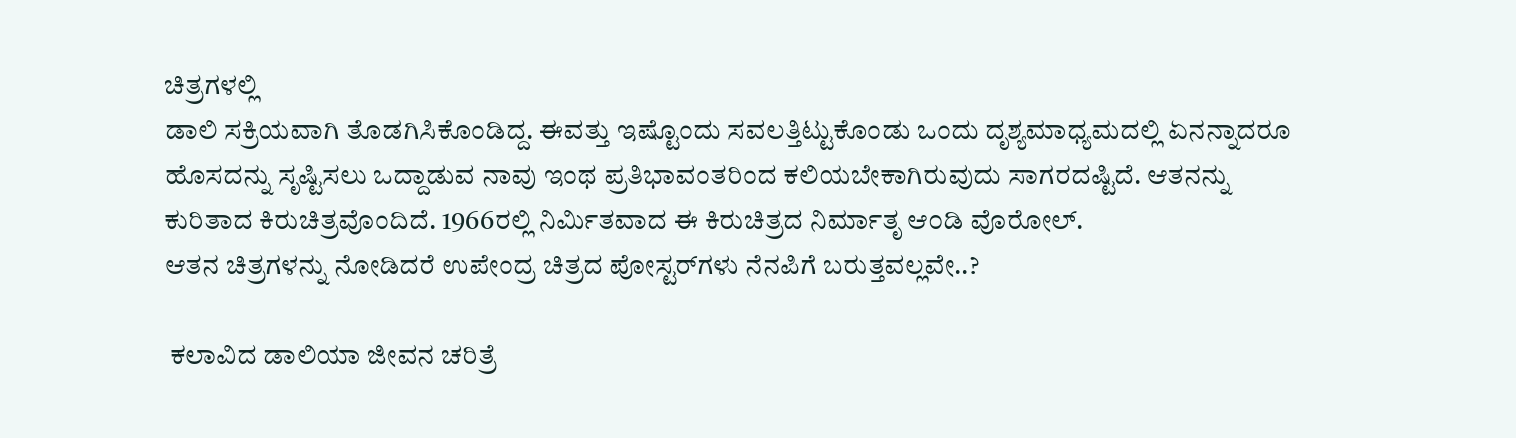ಚಿತ್ರಗಳಲ್ಲಿ
ಡಾಲಿ ಸಕ್ರಿಯವಾಗಿ ತೊಡಗಿಸಿಕೊಂಡಿದ್ದ. ಈವತ್ತು ಇಷ್ಟೊಂದು ಸವಲತ್ತಿಟ್ಟುಕೊಂಡು ಒಂದು ದೃಶ್ಯಮಾಧ್ಯಮದಲ್ಲಿ ಏನನ್ನಾದರೂ ಹೊಸದನ್ನು ಸೃಷ್ಟಿಸಲು ಒದ್ದಾಡುವ ನಾವು ಇಂಥ ಪ್ರತಿಭಾವಂತರಿಂದ ಕಲಿಯಬೇಕಾಗಿರುವುದು ಸಾಗರದಷ್ಟಿದೆ. ಆತನನ್ನು ಕುರಿತಾದ ಕಿರುಚಿತ್ರವೊಂದಿದೆ. 1966ರಲ್ಲಿ ನಿರ್ಮಿತವಾದ ಈ ಕಿರುಚಿತ್ರದ ನಿರ್ಮಾತೃ ಆ೦ಡಿ ವೊರೋಲ್.
ಆತನ ಚಿತ್ರಗಳನ್ನು ನೋಡಿದರೆ ಉಪೇಂದ್ರ ಚಿತ್ರದ ಪೋಸ್ಟರ್‌ಗಳು ನೆನಪಿಗೆ ಬರುತ್ತವಲ್ಲವೇ..?

 ಕಲಾವಿದ ಡಾಲಿಯಾ ಜೀವನ ಚರಿತ್ರೆ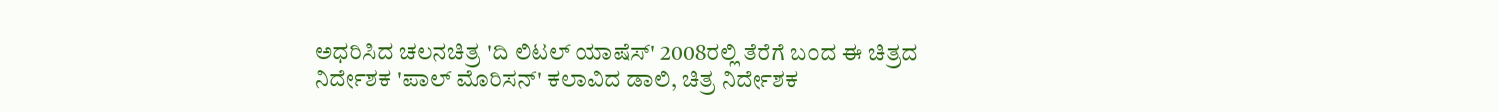ಅಧರಿಸಿದ ಚಲನಚಿತ್ರ 'ದಿ ಲಿಟಲ್ ಯಾಷೆಸ್' 2008ರಲ್ಲಿ ತೆರೆಗೆ ಬ೦ದ ಈ ಚಿತ್ರದ ನಿರ್ದೇಶಕ 'ಪಾಲ್ ಮೊರಿಸನ್' ಕಲಾವಿದ ಡಾಲಿ, ಚಿತ್ರ ನಿರ್ದೇಶಕ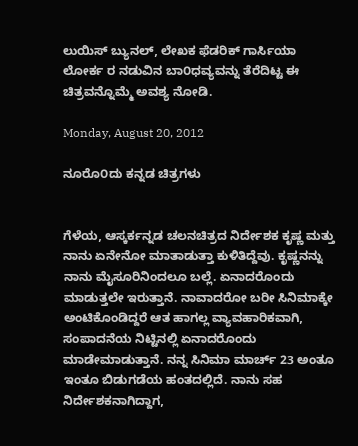ಲುಯಿಸ್ ಬ್ಯುನಲ್, ಲೇಖಕ ಫೆಡರಿಕ್ ಗಾರ್ಸಿಯಾ ಲೋರ್ಕ ರ ನಡುವಿನ ಬಾ೦ಧವ್ಯವನ್ನು ತೆರೆದಿಟ್ಟ ಈ ಚಿತ್ರವನ್ನೊಮ್ಮೆ ಅವಶ್ಯ ನೋಡಿ.

Monday, August 20, 2012

ನೂರೊ೦ದು ಕನ್ನಡ ಚಿತ್ರಗಳು


ಗೆಳೆಯ, ಆಸ್ಕರ್ಕನ್ನಡ ಚಲನಚಿತ್ರದ ನಿರ್ದೇಶಕ ಕೃಷ್ಣ ಮತ್ತು ನಾನು ಏನೇನೋ ಮಾತಾಡುತ್ತಾ ಕುಳಿತಿದ್ದೆವು. ಕೃಷ್ಣನನ್ನು ನಾನು ಮೈಸೂರಿನಿಂದಲೂ ಬಲ್ಲೆ. ಏನಾದರೊಂದು ಮಾಡುತ್ತಲೇ ಇರುತ್ತಾನೆ. ನಾವಾದರೋ ಬರೀ ಸಿನಿಮಾಕ್ಕೇ ಅಂಟಿಕೊಂಡಿದ್ದರೆ ಆತ ಹಾಗಲ್ಲ ವ್ಯಾವಹಾರಿಕವಾಗಿ, ಸಂಪಾದನೆಯ ನಿಟ್ಟಿನಲ್ಲಿ ಏನಾದರೊಂದು ಮಾಡೇಮಾಡುತ್ತಾನೆ. ನನ್ನ ಸಿನಿಮಾ ಮಾರ್ಚ್ 23 ಅಂತೂ ಇಂತೂ ಬಿಡುಗಡೆಯ ಹಂತದಲ್ಲಿದೆ. ನಾನು ಸಹ ನಿರ್ದೇಶಕನಾಗಿದ್ದಾಗ,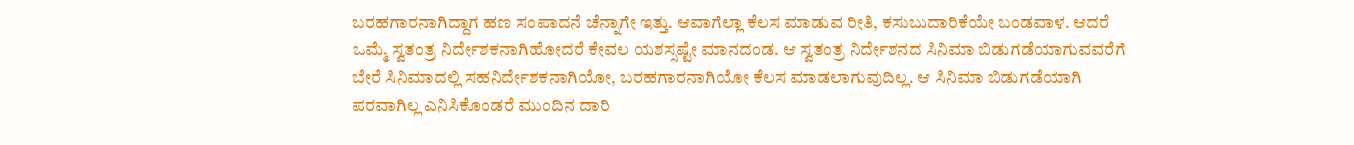ಬರಹಗಾರನಾಗಿದ್ದಾಗ ಹಣ ಸಂಪಾದನೆ ಚೆನ್ನಾಗೇ ಇತ್ತು. ಆವಾಗೆಲ್ಲಾ ಕೆಲಸ ಮಾಡುವ ರೀತಿ, ಕಸುಬುದಾರಿಕೆಯೇ ಬಂಡವಾಳ. ಆದರೆ ಒಮ್ಮೆ ಸ್ವತಂತ್ರ ನಿರ್ದೇಶಕನಾಗಿಹೋದರೆ ಕೇವಲ ಯಶಸ್ಸಷ್ಟೇ ಮಾನದಂಡ. ಆ ಸ್ವತಂತ್ರ ನಿರ್ದೇಶನದ ಸಿನಿಮಾ ಬಿಡುಗಡೆಯಾಗುವವರೆಗೆ ಬೇರೆ ಸಿನಿಮಾದಲ್ಲಿ ಸಹನಿರ್ದೇಶಕನಾಗಿಯೋ, ಬರಹಗಾರನಾಗಿಯೋ ಕೆಲಸ ಮಾಡಲಾಗುವುದಿಲ್ಲ. ಆ ಸಿನಿಮಾ ಬಿಡುಗಡೆಯಾಗಿ ಪರವಾಗಿಲ್ಲ ಎನಿಸಿಕೊಂಡರೆ ಮುಂದಿನ ದಾರಿ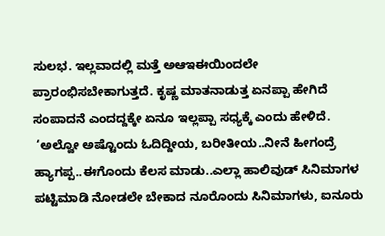ಸುಲಭ. ಇಲ್ಲವಾದಲ್ಲಿ ಮತ್ತೆ ಅಆಇಈಯಿಂದಲೇ ಪ್ರಾರಂಭಿಸಬೇಕಾಗುತ್ತದೆ. ಕೃಷ್ಣ ಮಾತನಾಡುತ್ತ ಏನಪ್ಪಾ ಹೇಗಿದೆ ಸಂಪಾದನೆ ಎಂದದ್ದಕ್ಕೇ ಏನೂ ಇಲ್ಲಪ್ಪಾ ಸಧ್ಯಕ್ಕೆ ಎಂದು ಹೇಳಿದೆ.
 ‘ಅಲ್ವೋ ಅಷ್ಟೊಂದು ಓದಿದ್ದೀಯ, ಬರೀತೀಯ..ನೀನೆ ಹೀಗಂದ್ರೆ ಹ್ಯಾಗಪ್ಪ..ಈಗೊಂದು ಕೆಲಸ ಮಾಡು..ಎಲ್ಲಾ ಹಾಲಿವುಡ್ ಸಿನಿಮಾಗಳ  ಪಟ್ಟಿಮಾಡಿ ನೋಡಲೇ ಬೇಕಾದ ನೂರೊಂದು ಸಿನಿಮಾಗಳು, ಐನೂರು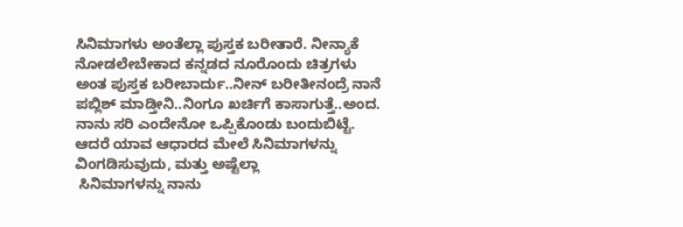ಸಿನಿಮಾಗಳು ಅಂತೆಲ್ಲಾ ಪುಸ್ತಕ ಬರೀತಾರೆ. ನೀನ್ಯಾಕೆ ನೋಡಲೇಬೇಕಾದ ಕನ್ನಡದ ನೂರೊಂದು ಚಿತ್ರಗಳು ಅಂತ ಪುಸ್ತಕ ಬರೀಬಾರ್ದು..ನೀನ್ ಬರೀತೀನಂದ್ರೆ ನಾನೆ ಪಬ್ಲಿಶ್ ಮಾಡ್ತೀನಿ..ನಿಂಗೂ ಖರ್ಚಿಗೆ ಕಾಸಾಗುತ್ತೆ..ಅಂದ. ನಾನು ಸರಿ ಎಂದೇನೋ ಒಪ್ಪಿಕೊಂಡು ಬಂದುಬಿಟ್ಟೆ. ಆದರೆ ಯಾವ ಆಧಾರದ ಮೇಲೆ ಸಿನಿಮಾಗಳನ್ನು ವಿಂಗಡಿಸುವುದು, ಮತ್ತು ಅಷ್ಟೆಲ್ಲಾ
 ಸಿನಿಮಾಗಳನ್ನು ನಾನು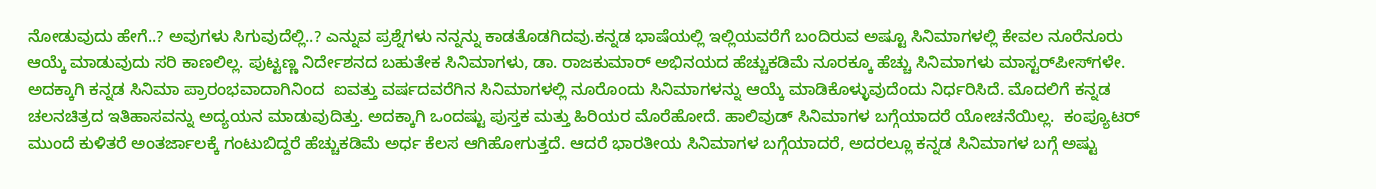ನೋಡುವುದು ಹೇಗೆ..? ಅವುಗಳು ಸಿಗುವುದೆಲ್ಲಿ..? ಎನ್ನುವ ಪ್ರಶ್ನೆಗಳು ನನ್ನನ್ನು ಕಾಡತೊಡಗಿದವು.ಕನ್ನಡ ಭಾಷೆಯಲ್ಲಿ ಇಲ್ಲಿಯವರೆಗೆ ಬಂದಿರುವ ಅಷ್ಟೂ ಸಿನಿಮಾಗಳಲ್ಲಿ ಕೇವಲ ನೂರೆನೂರು ಆಯ್ಕೆ ಮಾಡುವುದು ಸರಿ ಕಾಣಲಿಲ್ಲ. ಪುಟ್ಟಣ್ಣ ನಿರ್ದೇಶನದ ಬಹುತೇಕ ಸಿನಿಮಾಗಳು, ಡಾ. ರಾಜಕುಮಾರ್ ಅಭಿನಯದ ಹೆಚ್ಚುಕಡಿಮೆ ನೂರಕ್ಕೂ ಹೆಚ್ಚು ಸಿನಿಮಾಗಳು ಮಾಸ್ಟರ್‌ಪೀಸ್‌ಗಳೇ. ಅದಕ್ಕಾಗಿ ಕನ್ನಡ ಸಿನಿಮಾ ಪ್ರಾರಂಭವಾದಾಗಿನಿಂದ  ಐವತ್ತು ವರ್ಷದವರೆಗಿನ ಸಿನಿಮಾಗಳಲ್ಲಿ ನೂರೊಂದು ಸಿನಿಮಾಗಳನ್ನು ಆಯ್ಕೆ ಮಾಡಿಕೊಳ್ಳುವುದೆಂದು ನಿರ್ಧರಿಸಿದೆ. ಮೊದಲಿಗೆ ಕನ್ನಡ ಚಲನಚಿತ್ರದ ಇತಿಹಾಸವನ್ನು ಅದ್ಯಯನ ಮಾಡುವುದಿತ್ತು. ಅದಕ್ಕಾಗಿ ಒಂದಷ್ಟು ಪುಸ್ತಕ ಮತ್ತು ಹಿರಿಯರ ಮೊರೆಹೋದೆ. ಹಾಲಿವುಡ್ ಸಿನಿಮಾಗಳ ಬಗ್ಗೆಯಾದರೆ ಯೋಚನೆಯಿಲ್ಲ.  ಕಂಪ್ಯೂಟರ್ ಮುಂದೆ ಕುಳಿತರೆ ಅಂತರ್ಜಾಲಕ್ಕೆ ಗಂಟುಬಿದ್ದರೆ ಹೆಚ್ಚುಕಡಿಮೆ ಅರ್ಧ ಕೆಲಸ ಆಗಿಹೋಗುತ್ತದೆ. ಆದರೆ ಭಾರತೀಯ ಸಿನಿಮಾಗಳ ಬಗ್ಗೆಯಾದರೆ, ಅದರಲ್ಲೂ ಕನ್ನಡ ಸಿನಿಮಾಗಳ ಬಗ್ಗೆ ಅಷ್ಟು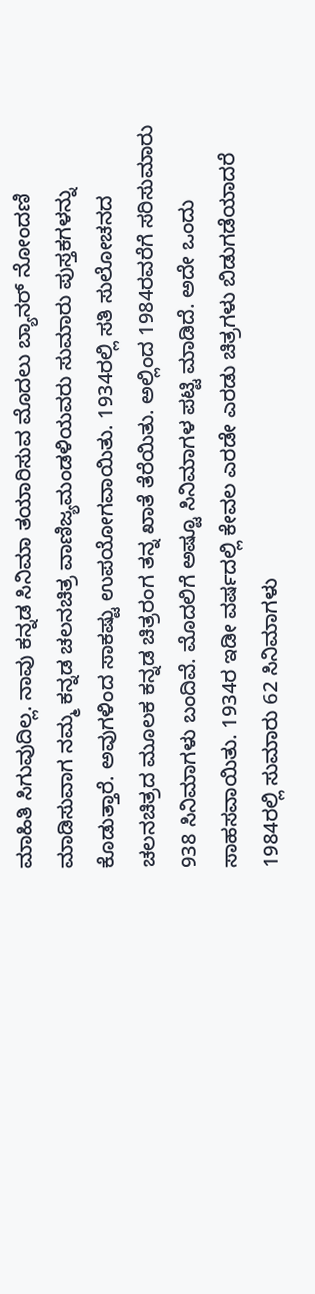ಮಾಹಿತಿ ಸಿಗುವುದಿಲ್ಲ. ನಾವು ಕನ್ನಡ ಸಿನಿಮಾ ತಯಾರಿಸುವ ಮೊದಲು ಬ್ಯಾನರ್ ನೋಂದಣಿ ಮಾಡಿಸುವಾಗ ನಮ್ಮ ಕನ್ನಡ ಚಲನಚಿತ್ರ ವಾಣಿಜ್ಯಮಂಡಳಿಯವರು ಸುಮಾರು ಪುಸ್ತಕಗಳನ್ನು ಕೊಡುತ್ತಾರೆ. ಅವುಗಳಿಂದ ಸಾಕಷ್ಟು ಉಪಯೋಗವಾಯಿತು. 1934ರಲ್ಲಿ ಸತಿ ಸುಲೋಚನದ ಚಲನಚಿತ್ರದ ಮೂಲಕ ಕನ್ನಡ ಚಿತ್ರರಂಗ ತನ್ನ ಖಾತೆ ತೆರೆಯಿತು. ಅಲ್ಲಿಂದ 1984ರವರೆಗೆ ಸರಿಸುಮಾರು 938 ಸಿನಿಮಾಗಳು ಬಂದಿವೆ. ಮೊದಲಿಗೆ ಅಷ್ಟೂ ಸಿನಿಮಾಗಳ ಪಟ್ಟಿ ಮಾಡಿದೆ. ಅದೇ ಒಂದು ಸಾಹಸವಾಯಿತು. 1934ರ ಇಡೀ ವರ್ಷದಲ್ಲಿ ಕೇವಲ ಎರಡೇ ಎರಡು ಚಿತ್ರಗಳು ಬಿಡುಗಡೆಯಾದರೆ 1984ರಲ್ಲಿ ಸುಮಾರು 62 ಸಿನಿಮಾಗಳು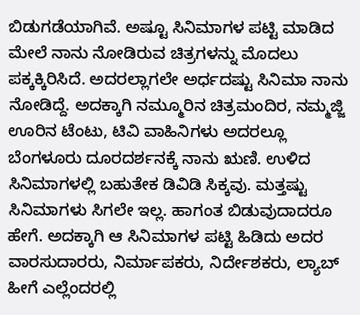ಬಿಡುಗಡೆಯಾಗಿವೆ. ಅಷ್ಟೂ ಸಿನಿಮಾಗಳ ಪಟ್ಟಿ ಮಾಡಿದ ಮೇಲೆ ನಾನು ನೋಡಿರುವ ಚಿತ್ರಗಳನ್ನು ಮೊದಲು ಪಕ್ಕಕ್ಕಿರಿಸಿದೆ. ಅದರಲ್ಲಾಗಲೇ ಅರ್ಧದಷ್ಟು ಸಿನಿಮಾ ನಾನು ನೋಡಿದ್ದೆ. ಅದಕ್ಕಾಗಿ ನಮ್ಮೂರಿನ ಚಿತ್ರಮಂದಿರ, ನಮ್ಮಜ್ಜಿ ಊರಿನ ಟೆಂಟು, ಟಿವಿ ವಾಹಿನಿಗಳು ಅದರಲ್ಲೂ ಬೆಂಗಳೂರು ದೂರದರ್ಶನಕ್ಕೆ ನಾನು ಋಣಿ. ಉಳಿದ ಸಿನಿಮಾಗಳಲ್ಲಿ ಬಹುತೇಕ ಡಿವಿಡಿ ಸಿಕ್ಕವು. ಮತ್ತಷ್ಟು ಸಿನಿಮಾಗಳು ಸಿಗಲೇ ಇಲ್ಲ. ಹಾಗಂತ ಬಿಡುವುದಾದರೂ ಹೇಗೆ. ಅದಕ್ಕಾಗಿ ಆ ಸಿನಿಮಾಗಳ ಪಟ್ಟಿ ಹಿಡಿದು ಅದರ ವಾರಸುದಾರರು, ನಿರ್ಮಾಪಕರು, ನಿರ್ದೇಶಕರು, ಲ್ಯಾಬ್ ಹೀಗೆ ಎಲ್ಲೆಂದರಲ್ಲಿ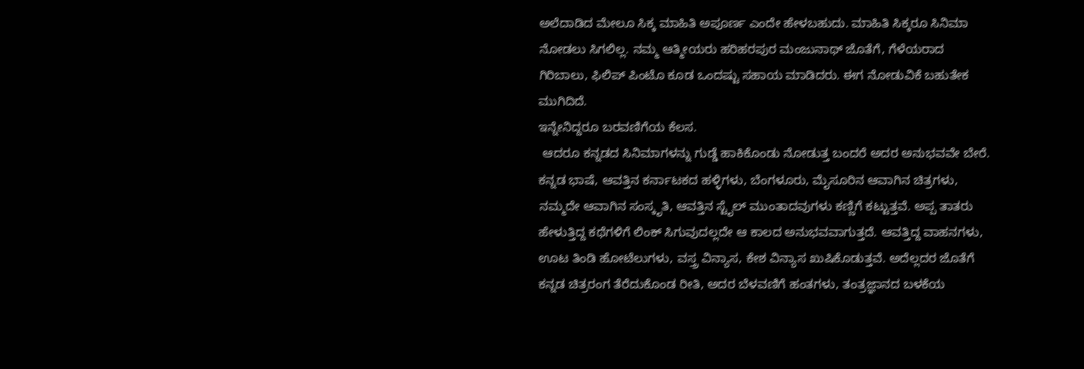ಅಲೆದಾಡಿದ ಮೇಲೂ ಸಿಕ್ಕ ಮಾಹಿತಿ ಅಪೂರ್ಣ ಎಂದೇ ಹೇಳಬಹುದು. ಮಾಹಿತಿ ಸಿಕ್ಕರೂ ಸಿನಿಮಾ ನೋಡಲು ಸಿಗಲಿಲ್ಲ. ನಮ್ಮ ಆತ್ಮೀಯರು ಹರಿಹರಪುರ ಮಂಜುನಾಥ್ ಜೊತೆಗೆ, ಗೆಳೆಯರಾದ ಗಿರಿಬಾಲು, ಫಿಲಿಪ್ ಪಿಂಟೊ ಕೂಡ ಒಂದಷ್ಟು ಸಹಾಯ ಮಾಡಿದರು. ಈಗ ನೋಡುವಿಕೆ ಬಹುತೇಕ ಮುಗಿದಿದೆ.
ಇನ್ನೇನಿದ್ದರೂ ಬರವಣಿಗೆಯ ಕೆಲಸ.
 ಆದರೂ ಕನ್ನಡದ ಸಿನಿಮಾಗಳನ್ನು ಗುಡ್ಡೆ ಹಾಕಿಕೊಂಡು ನೋಡುತ್ತ ಬಂದರೆ ಅದರ ಅನುಭವವೇ ಬೇರೆ. ಕನ್ನಡ ಭಾಷೆ, ಆವತ್ತಿನ ಕರ್ನಾಟಕದ ಹಳ್ಳಿಗಳು, ಬೆಂಗಳೂರು, ಮೈಸೂರಿನ ಆವಾಗಿನ ಚಿತ್ರಗಳು, ನಮ್ಮದೇ ಆವಾಗಿನ ಸಂಸ್ಕೃತಿ, ಆವತ್ತಿನ ಸ್ಟೈಲ್ ಮುಂತಾದವುಗಳು ಕಣ್ಣಿಗೆ ಕಟ್ಟುತ್ತವೆ. ಅಪ್ಪ ತಾತರು ಹೇಳುತ್ತಿದ್ದ ಕಥೆಗಳಿಗೆ ಲಿಂಕ್ ಸಿಗುವುದಲ್ಲದೇ ಆ ಕಾಲದ ಅನುಭವವಾಗುತ್ತದೆ. ಆವತ್ತಿದ್ದ ವಾಹನಗಳು, ಊಟ ತಿಂಡಿ ಹೋಟೆಲುಗಳು, ವಸ್ತ್ರ ವಿನ್ಯಾಸ, ಕೇಶ ವಿನ್ಯಾಸ ಖುಷಿಕೊಡುತ್ತವೆ. ಅದೆಲ್ಲದರ ಜೊತೆಗೆ ಕನ್ನಡ ಚಿತ್ರರಂಗ ತೆರೆದುಕೊಂಡ ರೀತಿ, ಅದರ ಬೆಳವಣಿಗೆ ಹಂತಗಳು, ತಂತ್ರಜ್ಞಾನದ ಬಳಕೆಯ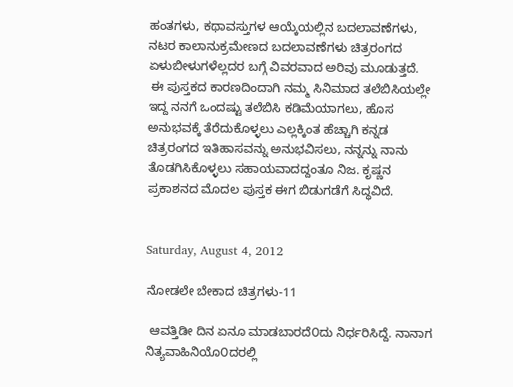ಹಂತಗಳು, ಕಥಾವಸ್ತುಗಳ ಆಯ್ಕೆಯಲ್ಲಿನ ಬದಲಾವಣೆಗಳು, ನಟರ ಕಾಲಾನುಕ್ರಮೇಣದ ಬದಲಾವಣೆಗಳು ಚಿತ್ರರಂಗದ ಏಳುಬೀಳುಗಳೆಲ್ಲದರ ಬಗ್ಗೆ ವಿವರವಾದ ಅರಿವು ಮೂಡುತ್ತದೆ.
 ಈ ಪುಸ್ತಕದ ಕಾರಣದಿಂದಾಗಿ ನಮ್ಮ ಸಿನಿಮಾದ ತಲೆಬಿಸಿಯಲ್ಲೇ ಇದ್ದ ನನಗೆ ಒಂದಷ್ಟು ತಲೆಬಿಸಿ ಕಡಿಮೆಯಾಗಲು, ಹೊಸ ಅನುಭವಕ್ಕೆ ತೆರೆದುಕೊಳ್ಳಲು ಎಲ್ಲಕ್ಕಿಂತ ಹೆಚ್ಚಾಗಿ ಕನ್ನಡ ಚಿತ್ರರಂಗದ ಇತಿಹಾಸವನ್ನು ಅನುಭವಿಸಲು, ನನ್ನನ್ನು ನಾನು ತೊಡಗಿಸಿಕೊಳ್ಳಲು ಸಹಾಯವಾದದ್ದಂತೂ ನಿಜ. ಕೃಷ್ಣನ ಪ್ರಕಾಶನದ ಮೊದಲ ಪುಸ್ತಕ ಈಗ ಬಿಡುಗಡೆಗೆ ಸಿದ್ಧವಿದೆ.


Saturday, August 4, 2012

ನೋಡಲೇ ಬೇಕಾದ ಚಿತ್ರಗಳು-11

 ಆವತ್ತಿಡೀ ದಿನ ಏನೂ ಮಾಡಬಾರದೆ೦ದು ನಿರ್ಧರಿಸಿದ್ದೆ. ನಾನಾಗ ನಿತ್ಯವಾಹಿನಿಯೊ೦ದರಲ್ಲಿ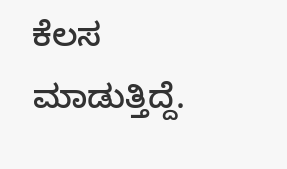ಕೆಲಸ ಮಾಡುತ್ತಿದ್ದೆ.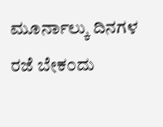ಮೂರ್ನಾಲ್ಕು ದಿನಗಳ ರಜೆ ಬೇಕ೦ದು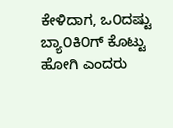ಕೇಳಿದಾಗ, ಒ೦ದಷ್ಟು ಬ್ಯಾ೦ಕಿ೦ಗ್ ಕೊಟ್ಟು ಹೋಗಿ ಎಂದರು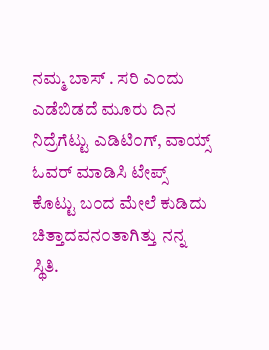ನಮ್ಮ ಬಾಸ್ . ಸರಿ ಎ೦ದು ಎಡೆಬಿಡದೆ ಮೂರು ದಿನ ನಿದ್ರೆಗೆಟ್ಟು ಎಡಿಟಿ೦ಗ್, ವಾಯ್ಸ್ ಓವರ್ ಮಾಡಿಸಿ ಟೇಪ್ಸ್ ಕೊಟ್ಟು ಬ೦ದ ಮೇಲೆ ಕುಡಿದು ಚಿತ್ತಾದವನ೦ತಾಗಿತ್ತು ನನ್ನ ಸ್ಥಿತಿ.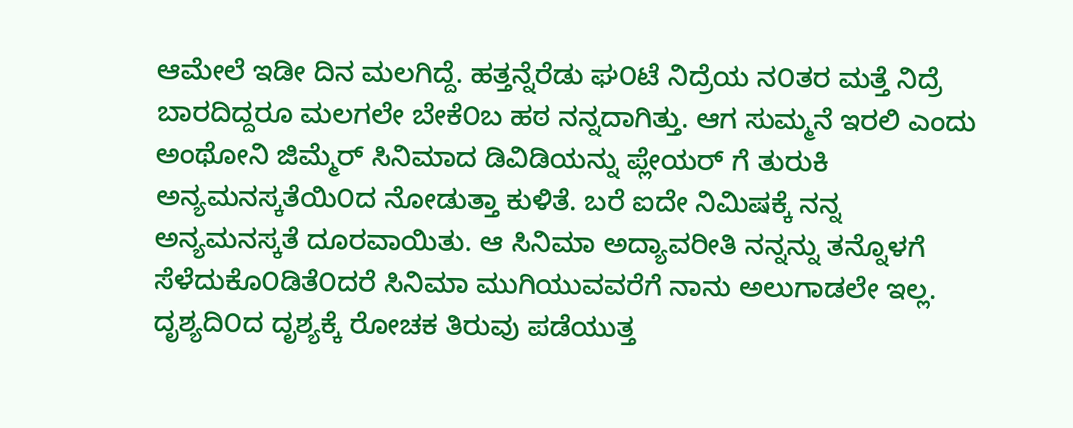ಆಮೇಲೆ ಇಡೀ ದಿನ ಮಲಗಿದ್ದೆ. ಹತ್ತನ್ನೆರೆಡು ಘ೦ಟೆ ನಿದ್ರೆಯ ನ೦ತರ ಮತ್ತೆ ನಿದ್ರೆ ಬಾರದಿದ್ದರೂ ಮಲಗಲೇ ಬೇಕೆ೦ಬ ಹಠ ನನ್ನದಾಗಿತ್ತು. ಆಗ ಸುಮ್ಮನೆ ಇರಲಿ ಎಂದು ಅಂಥೋನಿ ಜಿಮ್ಮೆರ್ ಸಿನಿಮಾದ ಡಿವಿಡಿಯನ್ನು ಪ್ಲೇಯರ್ ಗೆ ತುರುಕಿ ಅನ್ಯಮನಸ್ಕತೆಯಿ೦ದ ನೋಡುತ್ತಾ ಕುಳಿತೆ. ಬರೆ ಐದೇ ನಿಮಿಷಕ್ಕೆ ನನ್ನ ಅನ್ಯಮನಸ್ಕತೆ ದೂರವಾಯಿತು. ಆ ಸಿನಿಮಾ ಅದ್ಯಾವರೀತಿ ನನ್ನನ್ನು ತನ್ನೊಳಗೆ ಸೆಳೆದುಕೊ೦ಡಿತೆ೦ದರೆ ಸಿನಿಮಾ ಮುಗಿಯುವವರೆಗೆ ನಾನು ಅಲುಗಾಡಲೇ ಇಲ್ಲ. ದೃಶ್ಯದಿ೦ದ ದೃಶ್ಯಕ್ಕೆ ರೋಚಕ ತಿರುವು ಪಡೆಯುತ್ತ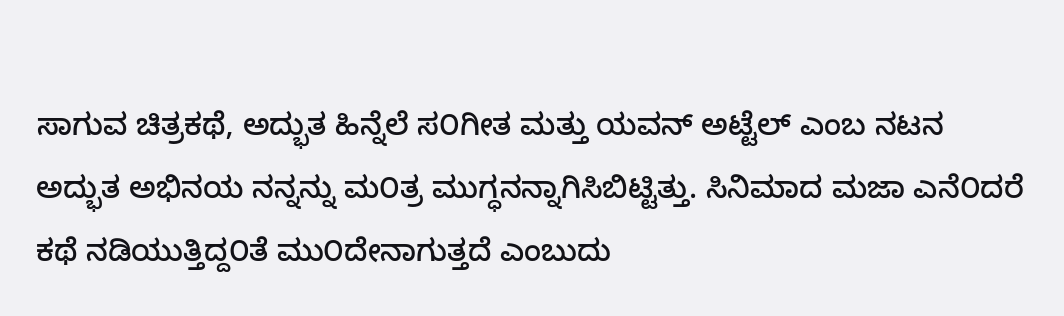ಸಾಗುವ ಚಿತ್ರಕಥೆ, ಅದ್ಭುತ ಹಿನ್ನೆಲೆ ಸ೦ಗೀತ ಮತ್ತು ಯವನ್ ಅಟ್ಟೆಲ್ ಎಂಬ ನಟನ ಅದ್ಭುತ ಅಭಿನಯ ನನ್ನನ್ನು ಮ೦ತ್ರ ಮುಗ್ಧನನ್ನಾಗಿಸಿಬಿಟ್ಟಿತ್ತು. ಸಿನಿಮಾದ ಮಜಾ ಎನೆ೦ದರೆ ಕಥೆ ನಡಿಯುತ್ತಿದ್ದ೦ತೆ ಮು೦ದೇನಾಗುತ್ತದೆ ಎಂಬುದು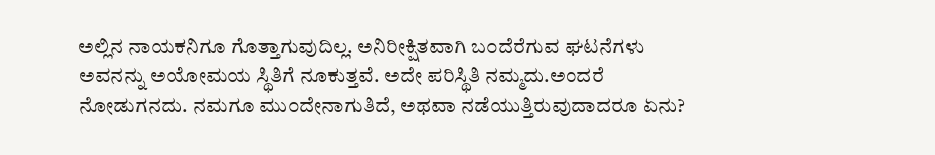ಅಲ್ಲಿನ ನಾಯಕನಿಗೂ ಗೊತ್ತಾಗುವುದಿಲ್ಲ. ಅನಿರೀಕ್ಷಿತವಾಗಿ ಬ೦ದೆರೆಗುವ ಘಟನೆಗಳು ಅವನನ್ನು ಅಯೋಮಯ ಸ್ಥಿತಿಗೆ ನೂಕುತ್ತವೆ. ಅದೇ ಪರಿಸ್ಥಿತಿ ನಮ್ಮದು.ಅಂದರೆ ನೋಡುಗನದು. ನಮಗೂ ಮು೦ದೇನಾಗುತಿದೆ, ಅಥವಾ ನಡೆಯುತ್ತಿರುವುದಾದರೂ ಏನು?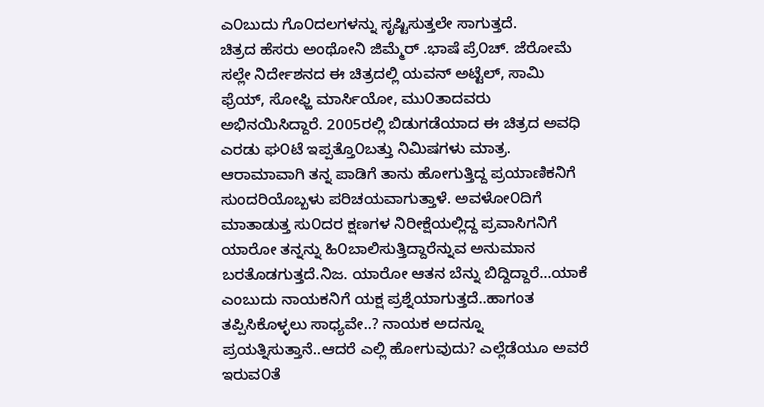ಎ೦ಬುದು ಗೊ೦ದಲಗಳನ್ನು ಸೃಷ್ಟಿಸುತ್ತಲೇ ಸಾಗುತ್ತದೆ.
ಚಿತ್ರದ ಹೆಸರು ಅಂಥೋನಿ ಜಿಮ್ಮೆರ್ .ಭಾಷೆ ಪ್ರೆ೦ಚ್. ಜೆರೋಮೆ ಸಲ್ಲೇ ನಿರ್ದೇಶನದ ಈ ಚಿತ್ರದಲ್ಲಿ ಯವನ್ ಅಟ್ಟೆಲ್, ಸಾಮಿ ಫ್ರೆಯ್, ಸೋಫ್ಹಿ ಮಾರ್ಸಿಯೋ, ಮು೦ತಾದವರು ಅಭಿನಯಿಸಿದ್ದಾರೆ. 2005ರಲ್ಲಿ ಬಿಡುಗಡೆಯಾದ ಈ ಚಿತ್ರದ ಅವಧಿ ಎರಡು ಘ೦ಟೆ ಇಪ್ಪತ್ತೊ೦ಬತ್ತು ನಿಮಿಷಗಳು ಮಾತ್ರ.
ಆರಾಮಾವಾಗಿ ತನ್ನ ಪಾಡಿಗೆ ತಾನು ಹೋಗುತ್ತಿದ್ದ ಪ್ರಯಾಣಿಕನಿಗೆ ಸುಂದರಿಯೊಬ್ಬಳು ಪರಿಚಯವಾಗುತ್ತಾಳೆ. ಅವಳೋ೦ದಿಗೆ ಮಾತಾಡುತ್ತ ಸು೦ದರ ಕ್ಷಣಗಳ ನಿರೀಕ್ಷೆಯಲ್ಲಿದ್ದ ಪ್ರವಾಸಿಗನಿಗೆ ಯಾರೋ ತನ್ನನ್ನು ಹಿ೦ಬಾಲಿಸುತ್ತಿದ್ದಾರೆನ್ನುವ ಅನುಮಾನ ಬರತೊಡಗುತ್ತದೆ.ನಿಜ. ಯಾರೋ ಆತನ ಬೆನ್ನು ಬಿದ್ದಿದ್ದಾರೆ...ಯಾಕೆ ಎಂಬುದು ನಾಯಕನಿಗೆ ಯಕ್ಷ ಪ್ರಶ್ನೆಯಾಗುತ್ತದೆ..ಹಾಗಂತ ತಪ್ಪಿಸಿಕೊಳ್ಳಲು ಸಾಧ್ಯವೇ..? ನಾಯಕ ಅದನ್ನೂ ಪ್ರಯತ್ನಿಸುತ್ತಾನೆ..ಆದರೆ ಎಲ್ಲಿ ಹೋಗುವುದು? ಎಲ್ಲೆಡೆಯೂ ಅವರೆ ಇರುವ೦ತೆ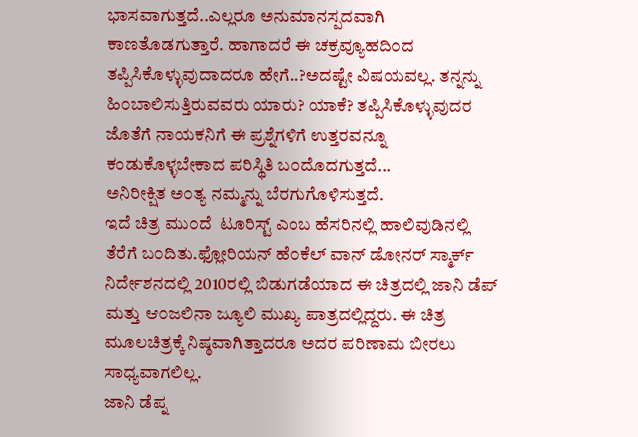ಭಾಸವಾಗುತ್ತದೆ..ಎಲ್ಲರೂ ಅನುಮಾನಸ್ಪದವಾಗಿ ಕಾಣತೊಡಗುತ್ತಾರೆ. ಹಾಗಾದರೆ ಈ ಚಕ್ರವ್ಯೂಹದಿ೦ದ ತಪ್ಪಿಸಿಕೊಳ್ಳುವುದಾದರೂ ಹೇಗೆ..?ಅದಷ್ಟೇ ವಿಷಯವಲ್ಲ. ತನ್ನನ್ನು ಹಿ೦ಬಾಲಿಸುತ್ತಿರುವವರು ಯಾರು? ಯಾಕೆ? ತಪ್ಪಿಸಿಕೊಳ್ಳುವುದರ ಜೊತೆಗೆ ನಾಯಕನಿಗೆ ಈ ಪ್ರಶ್ನೆಗಳಿಗೆ ಉತ್ತರವನ್ನೂ ಕಂಡುಕೊಳ್ಳಬೇಕಾದ ಪರಿಸ್ಥಿತಿ ಬ೦ದೊದಗುತ್ತದೆ...
ಅನಿರೀಕ್ಷಿತ ಅ೦ತ್ಯ ನಮ್ಮನ್ನು ಬೆರಗುಗೊಳಿಸುತ್ತದೆ.
ಇದೆ ಚಿತ್ರ ಮು೦ದೆ  ಟೂರಿಸ್ಟ್ ಎಂಬ ಹೆಸರಿನಲ್ಲಿ ಹಾಲಿವುಡಿನಲ್ಲಿ ತೆರೆಗೆ ಬ೦ದಿತು.ಫ್ಲೋರಿಯನ್ ಹೆ೦ಕೆಲ್ ವಾನ್ ಡೋನರ್ ಸ್ಮಾರ್ಕ್ ನಿರ್ದೇಶನದಲ್ಲಿ 2010ರಲ್ಲಿ ಬಿಡುಗಡೆಯಾದ ಈ ಚಿತ್ರದಲ್ಲಿ ಜಾನಿ ಡೆಪ್ ಮತ್ತು ಆ೦ಜಲಿನಾ ಜ್ಯೂಲಿ ಮುಖ್ಯ ಪಾತ್ರದಲ್ಲಿದ್ದರು. ಈ ಚಿತ್ರ ಮೂಲಚಿತ್ರಕ್ಕೆ ನಿಷ್ಠವಾಗಿತ್ತಾದರೂ ಅದರ ಪರಿಣಾಮ ಬೀರಲು ಸಾಧ್ಯವಾಗಲಿಲ್ಲ.
ಜಾನಿ ಡೆಪ್ನ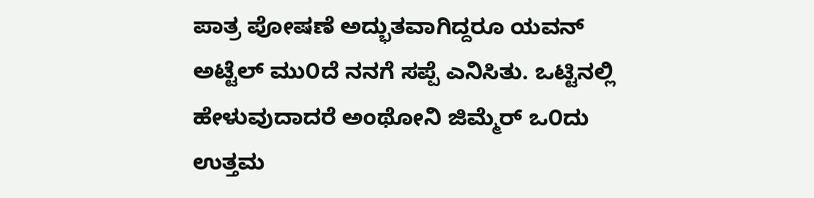ಪಾತ್ರ ಪೋಷಣೆ ಅದ್ಭುತವಾಗಿದ್ದರೂ ಯವನ್ ಅಟ್ಟೆಲ್ ಮು೦ದೆ ನನಗೆ ಸಪ್ಪೆ ಎನಿಸಿತು. ಒಟ್ಟಿನಲ್ಲಿ ಹೇಳುವುದಾದರೆ ಅಂಥೋನಿ ಜಿಮ್ಮೆರ್ ಒ೦ದು ಉತ್ತಮ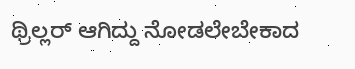ಥ್ರಿಲ್ಲರ್ ಆಗಿದ್ದು ನೋಡಲೇಬೇಕಾದ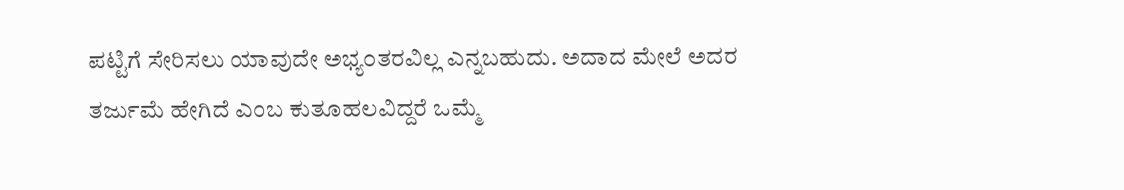ಪಟ್ಟಿಗೆ ಸೇರಿಸಲು ಯಾವುದೇ ಅಭ್ಯ೦ತರವಿಲ್ಲ ಎನ್ನಬಹುದು. ಅದಾದ ಮೇಲೆ ಅದರ ತರ್ಜುಮೆ ಹೇಗಿದೆ ಎಂಬ ಕುತೂಹಲವಿದ್ದರೆ ಒಮ್ಮೆ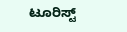ಟೂರಿಸ್ಟ್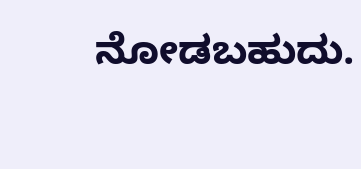ನೋಡಬಹುದು.